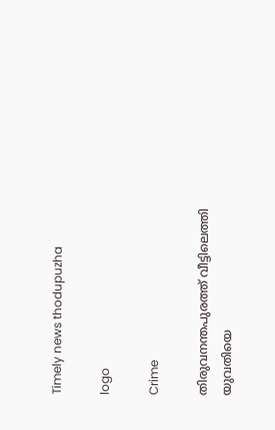Timely news thodupuzha

logo

Crime

തിരുവനന്തപുരത്ത് വീട്ടിലെത്തി യുവതിയെ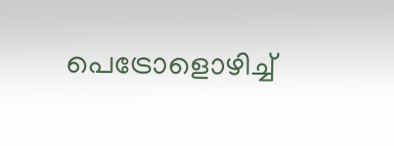പെട്രോളൊഴിച്ച്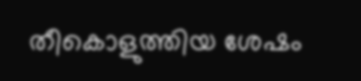തീകൊളുത്തിയ ശേഷം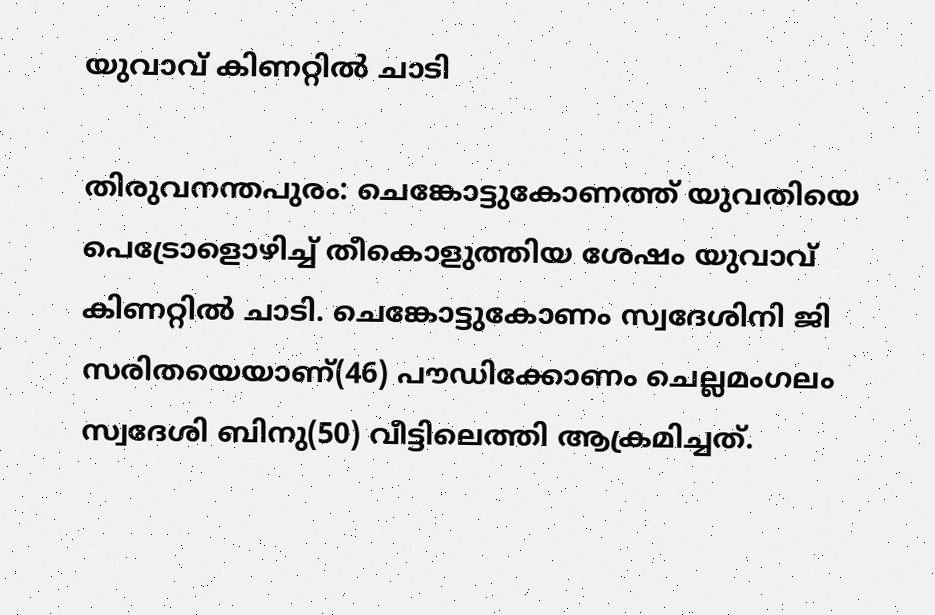യുവാവ് കിണറ്റിൽ ചാടി

തിരുവനന്തപുരം: ചെങ്കോട്ടുകോണത്ത് യുവതിയെ പെട്രോളൊഴിച്ച് തീകൊളുത്തിയ ശേഷം യുവാവ് കിണറ്റിൽ ചാടി. ചെങ്കോട്ടുകോണം സ്വദേശിനി ജി സരിതയെയാണ്(46) പൗഡിക്കോണം ചെല്ലമംഗലം സ്വദേശി ബിനു(50) വീട്ടിലെത്തി ആക്രമിച്ചത്.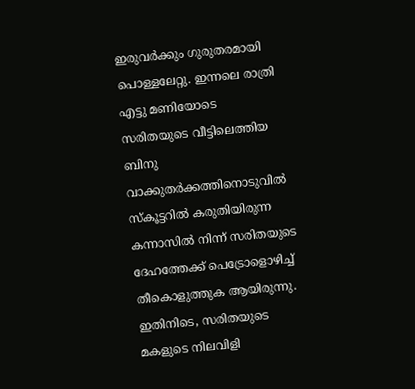ഇരുവർക്കും ഗുരുതരമായി പൊള്ളലേറ്റു. ഇന്നലെ രാത്രി എട്ടു മണിയോടെ സരിതയുടെ വീട്ടിലെത്തിയ ബിനു വാക്കുതര്‍ക്കത്തിനൊടുവില്‍ സ്‌കൂട്ടറില്‍ കരുതിയിരുന്ന കന്നാസില്‍ നിന്ന് സരിതയുടെ ദേഹത്തേക്ക് പെട്രോളൊഴിച്ച് തീകൊളുത്തുക ആയിരുന്നു. ഇതിനിടെ, സരിതയുടെ മകളുടെ നിലവിളി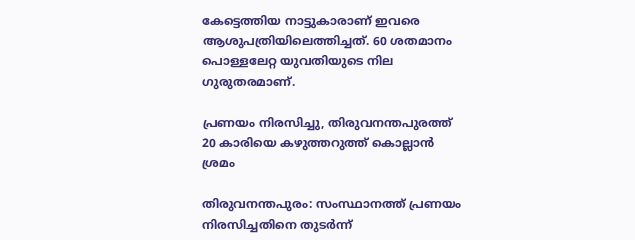കേട്ടെത്തിയ നാട്ടുകാരാണ് ഇവരെ ആശുപത്രിയിലെത്തിച്ചത്. 60 ശതമാനം പൊള്ളലേറ്റ യുവതിയുടെ നില ഗുരുതരമാണ്.

പ്രണയം നിരസിച്ചു, തിരുവനന്തപുരത്ത് 20 കാരിയെ കഴുത്തറുത്ത് കൊല്ലാൻ ശ്രമം

തിരുവനന്തപുരം: സംസ്ഥാനത്ത് പ്രണയം നിരസിച്ചതിനെ തുടർന്ന്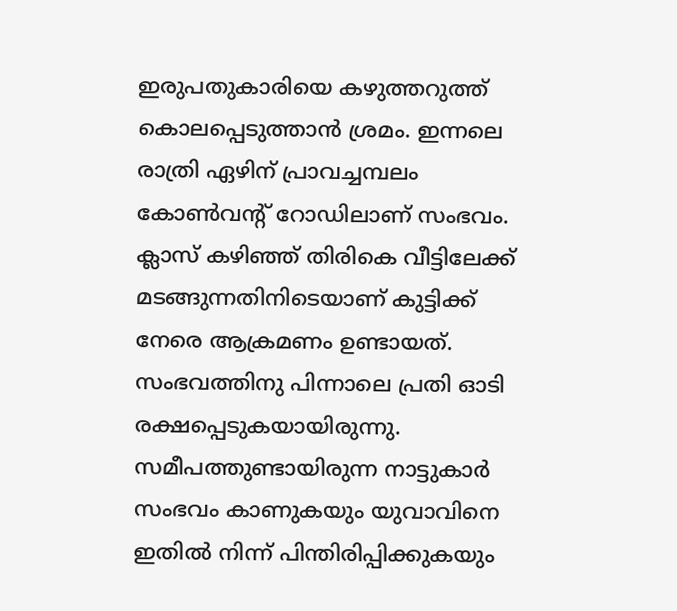ഇരുപതുകാരിയെ കഴുത്തറുത്ത് കൊലപ്പെടുത്താൻ ശ്രമം. ഇന്നലെ രാത്രി ഏഴിന് പ്രാവച്ചമ്പലം കോൺവന്‍റ് റോഡിലാണ് സംഭവം. ക്ലാസ് കഴിഞ്ഞ് തിരികെ വീട്ടിലേക്ക് മടങ്ങുന്നതിനിടെയാണ് കുട്ടിക്ക് നേരെ ആക്രമണം ഉണ്ടായത്. സംഭവത്തിനു പിന്നാലെ പ്രതി ഓടി ര‍ക്ഷപ്പെടുകയായിരുന്നു. സമീപത്തുണ്ടായിരുന്ന നാട്ടുകാർ സംഭവം കാണുകയും യുവാവിനെ ഇതിൽ നിന്ന് പിന്തിരിപ്പിക്കുകയും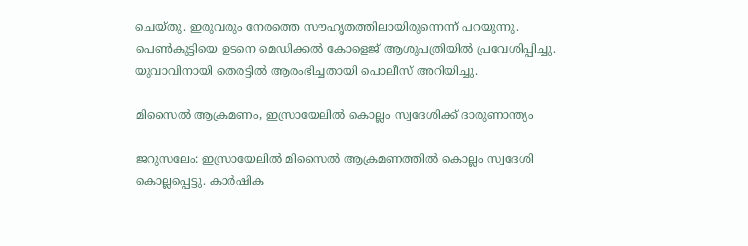ചെയ്തു. ഇരുവരും നേരത്തെ സൗഹൃതത്തിലായിരുന്നെന്ന് പറയുന്നു. പെൺകുട്ടിയെ ഉടനെ മെഡിക്കൽ കോളെജ് ആശുപത്രിയിൽ പ്രവേശിപ്പിച്ചു. യുവാവിനായി തെരട്ടിൽ ആരംഭിച്ചതായി പൊലീസ് അറിയിച്ചു.

മിസൈൽ ആക്രമണം, ഇസ്രായേലിൽ കൊല്ലം സ്വദേശിക്ക് ദാരുണാന്ത്യം

ജറുസലേം: ഇസ്രായേലിൽ മിസൈൽ ആക്രമണത്തിൽ കൊല്ലം സ്വദേശി കൊല്ലപ്പെട്ടു. കാർഷിക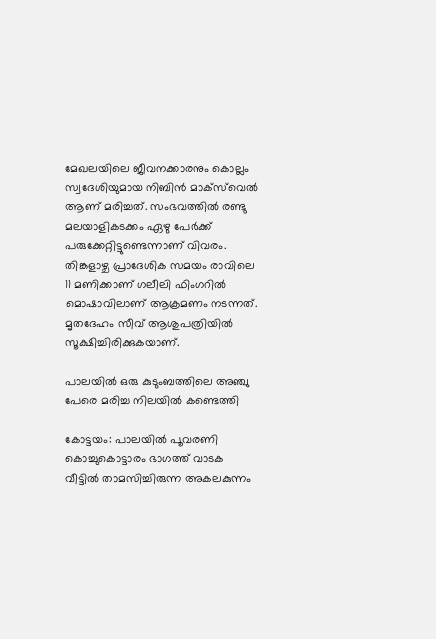മേഖലയിലെ ജീവനക്കാരനും കൊല്ലം സ്വദേശിയുമായ നിബിൻ മാക്സ്‌വെൽ ആണ് മരിച്ചത്. സംഭവത്തിൽ രണ്ടു മലയാളികടക്കം ഏഴു പേർക്ക് പരുക്കേറ്റിട്ടുണ്ടെന്നാണ് വിവരം. തിങ്കളാഴ്ച പ്രാദേശിക സമയം രാവിലെ 11 മണിക്കാണ് ഗലീലി ഫിംഗറിൽ മൊഷാവിലാണ് ആക്രമണം നടന്നത്. മൃതദേഹം സീവ് ആശുപത്രിയിൽ സൂക്ഷിച്ചിരിക്കുകയാണ്.

പാലയിൽ ഒരു കുടുംബത്തിലെ അഞ്ചു പേരെ മരിച്ച നിലയിൽ കണ്ടെത്തി

കോട്ടയം: പാലയിൽ പൂവരണി കൊച്ചുകൊട്ടാരം ഭാഗത്ത് വാടക വീട്ടിൽ താമസിച്ചിരുന്ന അകലകുന്നം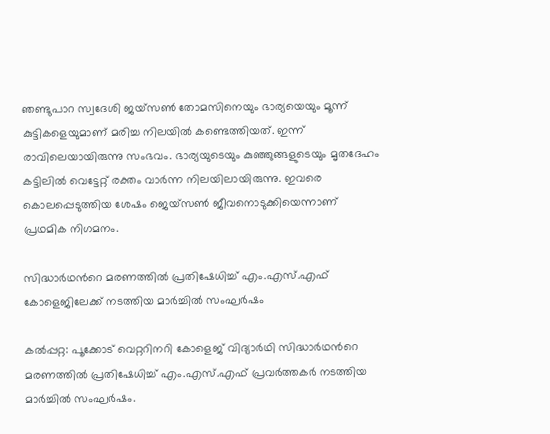ഞണ്ടുപാറ സ്വദേശി ജയ്‌സൺ തോമസിനെയും ഭാര്യയെയും മൂന്ന് കുട്ടികളെയുമാണ് മരിച്ച നിലയിൽ കണ്ടെത്തിയത്. ഇന്ന് രാവിലെയായിരുന്നു സംഭവം. ഭാര്യയുടെയും കുഞ്ഞുങ്ങളുടെയും മൃതദേഹം കട്ടിലിൽ വെട്ടേറ്റ് രക്തം വാർന്ന നിലയിലായിരുന്നു. ഇവരെ കൊലപ്പെടുത്തിയ ശേഷം ജെയ്സൺ ജീവനൊടുക്കിയെന്നാണ് പ്രഥമിക നിഗമനം.

സിദ്ധാർഥന്‍റെ മരണത്തിൽ പ്രതിഷേധിച്ച് എം.എസ്.എഫ് കോളെജിലേക്ക് നടത്തിയ മാർച്ചിൽ സംഘർഷം

കൽപ്പറ്റ: പൂക്കോട് വെറ്ററിനറി കോളെജ് വിദ്യാർഥി സിദ്ധാർഥന്‍റെ മരണത്തിൽ പ്രതിഷേധിച്ച് എം.എസ്.എഫ് പ്രവർത്തകർ നടത്തിയ മാർച്ചിൽ സംഘർഷം.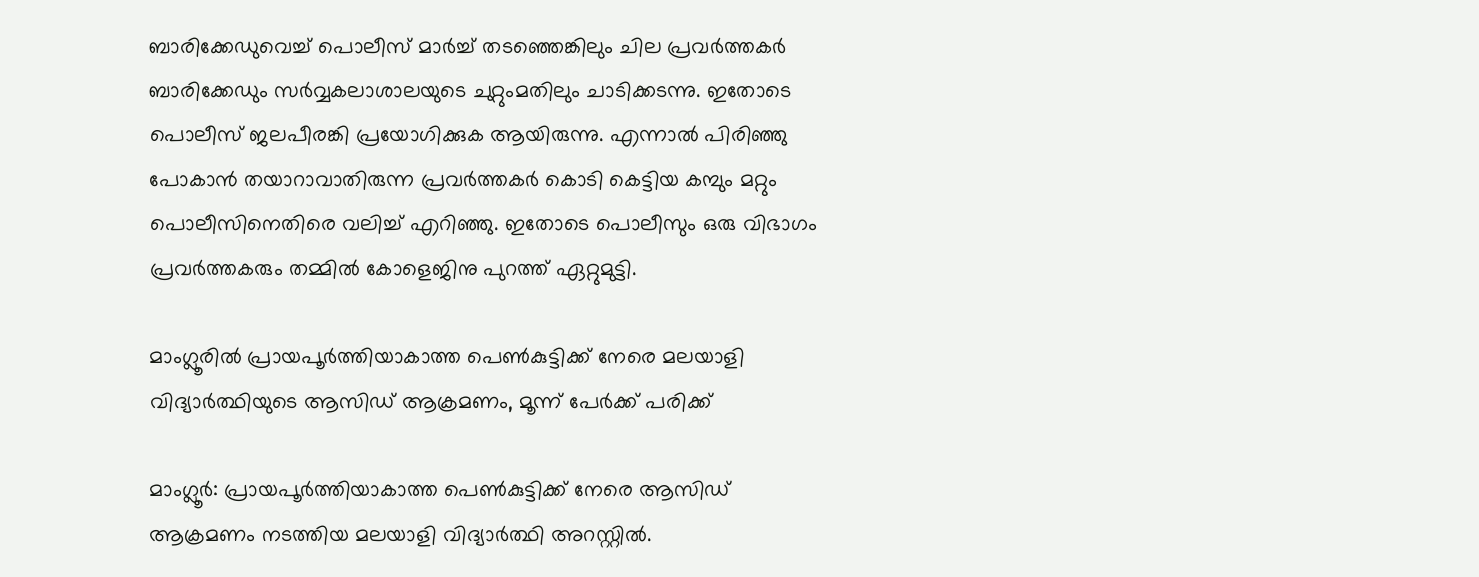ബാരിക്കേഡുവെച്ച് പൊലീസ് മാർച്ച് തടഞ്ഞെങ്കിലും ചില പ്രവർത്തകർ ബാരിക്കേഡും സർവ്വകലാശാലയുടെ ചുറ്റുംമതിലും ചാടിക്കടന്നു. ഇതോടെ പൊലീസ് ജലപീരങ്കി പ്രയോഗിക്കുക ആയിരുന്നു. എന്നാൽ പിരിഞ്ഞു പോകാൻ തയാറാവാതിരുന്ന പ്രവർത്തകർ കൊടി കെട്ടിയ കമ്പും മറ്റും പൊലീസിനെതിരെ വലിച്ച് എറിഞ്ഞു. ഇതോടെ പൊലീസും ഒരു വിഭാഗം പ്രവർത്തകരും തമ്മിൽ കോളെജിനു പുറത്ത് ഏറ്റുമുട്ടി.

മാംഗ്ലൂരിൽ പ്രായപൂർത്തിയാകാത്ത പെൺകുട്ടിക്ക് നേരെ മലയാളി വിദ്യാർത്ഥിയുടെ ആസിഡ് ആക്രമണം, മൂന്ന് പേർക്ക് പരിക്ക്

മാംഗ്ലൂർ: പ്രായപൂർത്തിയാകാത്ത പെൺകുട്ടിക്ക് നേരെ ആസിഡ് ആക്രമണം നടത്തിയ മലയാളി വിദ്യാർത്ഥി അറസ്റ്റിൽ.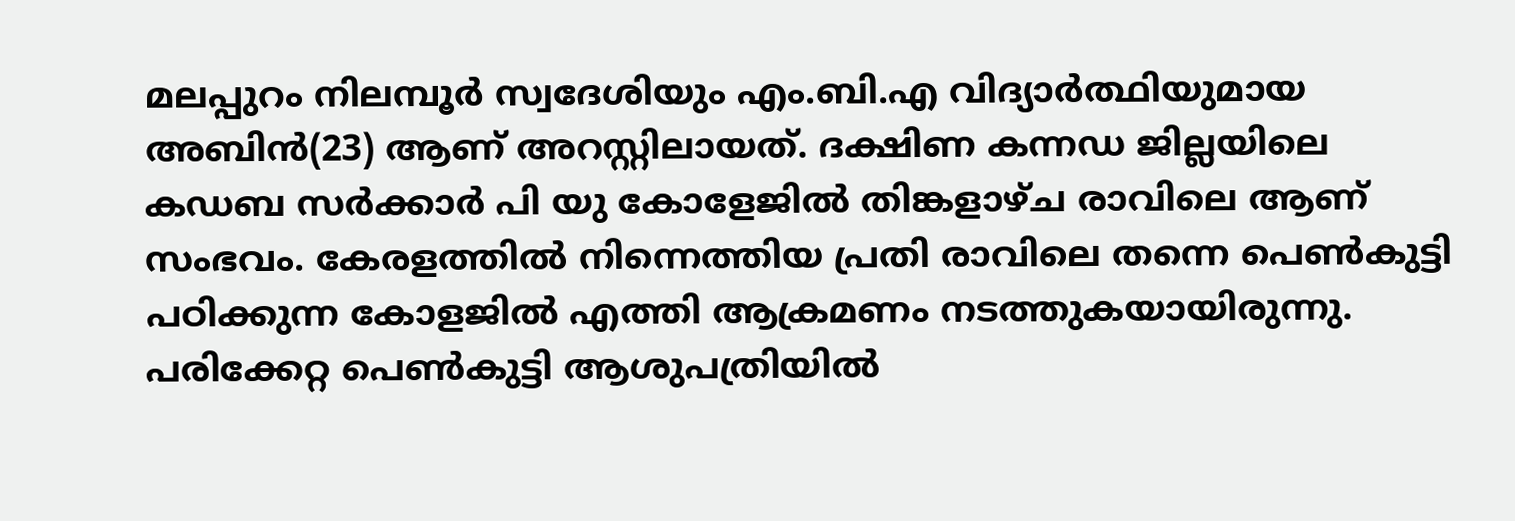മലപ്പുറം നിലമ്പൂർ സ്വദേശിയും എം.ബി.എ വിദ്യാർത്ഥിയുമായ അബിൻ(23) ആണ് അറസ്റ്റിലായത്. ദക്ഷിണ കന്നഡ ജില്ലയിലെ കഡബ സർക്കാർ പി യു കോളേജിൽ തിങ്കളാഴ്ച രാവിലെ ആണ് സംഭവം. കേരളത്തിൽ നിന്നെത്തിയ പ്രതി രാവിലെ തന്നെ പെൺകുട്ടി പഠിക്കുന്ന കോളജിൽ എത്തി ആക്രമണം നടത്തുകയായിരുന്നു. പരിക്കേറ്റ പെൺകുട്ടി ആശുപത്രിയിൽ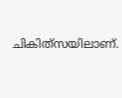ചികിത്‌സയിലാണ്.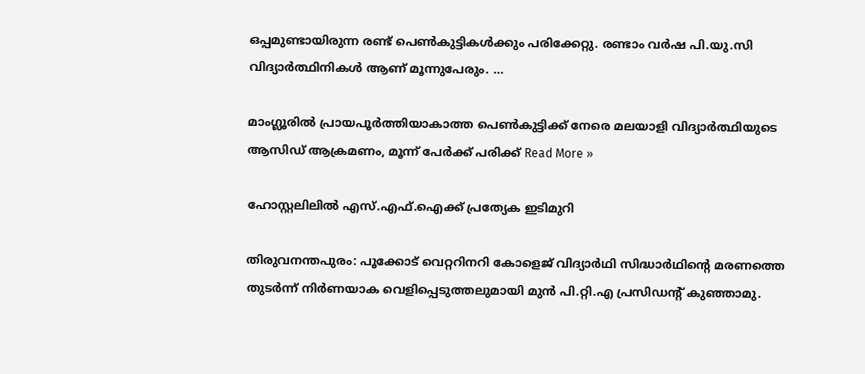ഒപ്പമുണ്ടായിരുന്ന രണ്ട് പെൺകുട്ടികൾക്കും പരിക്കേറ്റു. രണ്ടാം വർഷ പി.യു.സി വിദ്യാർത്ഥിനികൾ ആണ് മൂന്നുപേരും. …

മാംഗ്ലൂരിൽ പ്രായപൂർത്തിയാകാത്ത പെൺകുട്ടിക്ക് നേരെ മലയാളി വിദ്യാർത്ഥിയുടെ ആസിഡ് ആക്രമണം, മൂന്ന് പേർക്ക് പരിക്ക് Read More »

ഹോസ്റ്റലിലിൽ എസ്.എഫ്.ഐക്ക് പ്രത്യേക ഇടിമുറി

തിരുവനന്തപുരം: പൂക്കോട് വെറ്ററിനറി കോളെജ് വിദ്യാർഥി സിദ്ധാർഥിന്‍റെ മരണത്തെ തുടർന്ന് നിർണയാക വെളിപ്പെടുത്തലുമായി മുൻ പി.റ്റി.എ പ്രസിഡന്‍റ് കുഞ്ഞാമു.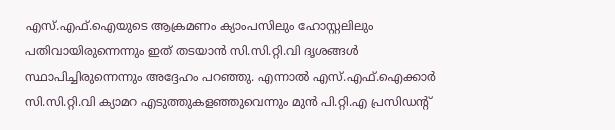എസ്.എഫ്.ഐയുടെ ആക്രമണം ക്യാംപസിലും ഹോസ്റ്റലിലും പതിവായിരുന്നെന്നും ഇത് തടയാൻ സി.സി.റ്റി.വി ദൃശങ്ങൾ സ്ഥാപിച്ചിരുന്നെന്നും അദ്ദേഹം പറഞ്ഞു. എന്നാൽ എസ്.എഫ്.ഐക്കാർ സി.സി.റ്റി.വി ക്യാമറ എടുത്തുകളഞ്ഞുവെന്നും മുൻ പി.റ്റി.എ പ്രസിഡന്‍റ്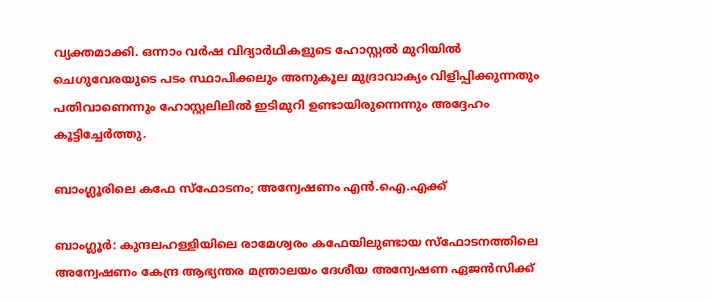വ്യക്തമാക്കി. ഒന്നാം വർഷ വിദ്യാർഥികളുടെ ഹോസ്റ്റൽ മുറിയിൽ ചെഗുവേരയുടെ പടം സ്ഥാപിക്കലും അനുകൂല മുദ്രാവാക്യം വിളിപ്പിക്കുന്നതും പതിവാണെന്നും ഹോസ്റ്റലിലിൽ ഇടിമുറി ഉണ്ടായിരുന്നെന്നും അദ്ദേഹം കൂട്ടിച്ചേർത്തു.

ബാംഗ്ലൂരിലെ കഫേ സ്ഫോടനം; അന്വേഷണം എൻ.ഐ.എക്ക്

ബാംഗ്ലൂർ: കുന്ദലഹള്ളിയിലെ രാമേശ്വരം കഫേയിലുണ്ടായ സ്ഫോടനത്തിലെ അന്വേഷണം കേന്ദ്ര ആഭ്യന്തര മന്ത്രാലയം ദേശീയ അന്വേഷണ ഏജൻസിക്ക്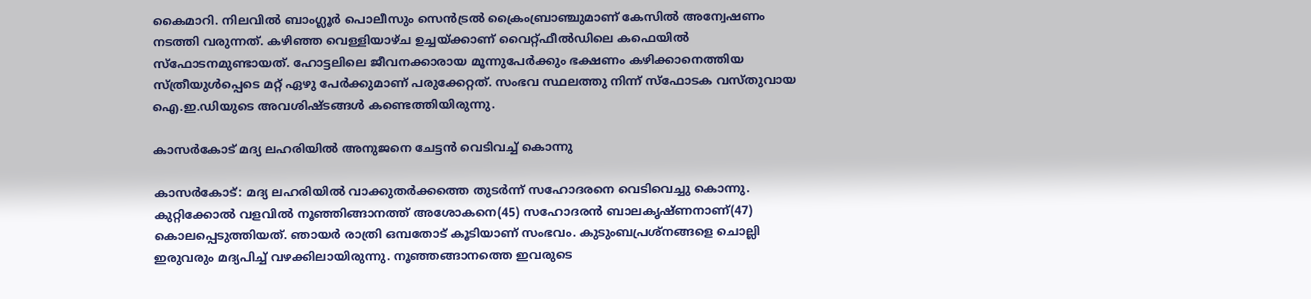കൈമാറി. നിലവിൽ ബാംഗ്ലൂർ പൊലീസും സെൻട്രൽ ക്രൈംബ്രാഞ്ചുമാണ് കേസിൽ അന്വേഷണം നടത്തി വരുന്നത്. കഴിഞ്ഞ വെള്ളിയാഴ്ച ഉച്ചയ്ക്കാണ് വൈറ്റ്ഫീൽഡിലെ കഫെയിൽ സ്ഫോടനമുണ്ടായത്. ഹോട്ടലിലെ ജീവനക്കാരായ മൂന്നുപേർക്കും ഭക്ഷണം കഴിക്കാനെത്തിയ സ്ത്രീയുൾപ്പെടെ മറ്റ് ഏഴു പേർക്കുമാണ് പരുക്കേറ്റത്. സംഭവ സ്ഥലത്തു നിന്ന് സ്ഫോടക വസ്തുവായ ഐ.ഇ.ഡിയുടെ അവശിഷ്ടങ്ങൾ കണ്ടെത്തിയിരുന്നു.

കാസർകോട് മദ്യ ലഹരിയിൽ അനുജനെ ചേട്ടൻ വെടിവച്ച് കൊന്നു

കാസർകോട്‌: മദ്യ ലഹരിയിൽ വാക്കുതർക്കത്തെ തുടർന്ന് സഹോദരനെ വെടിവെച്ചു കൊന്നു. കുറ്റിക്കോൽ വളവിൽ നൂഞ്ഞിങ്ങാനത്ത് അശോകനെ(45) സഹോദരൻ ബാലകൃഷ്‌ണനാണ്(47) കൊലപ്പെടുത്തിയത്. ഞായർ രാത്രി ഒമ്പതോട് കൂടിയാണ് സംഭവം. കുടുംബപ്രശ്‌നങ്ങളെ ചൊല്ലി ഇരുവരും മദ്യപിച്ച് വഴക്കിലായിരുന്നു. നൂഞ്ഞങ്ങാനത്തെ ഇവരുടെ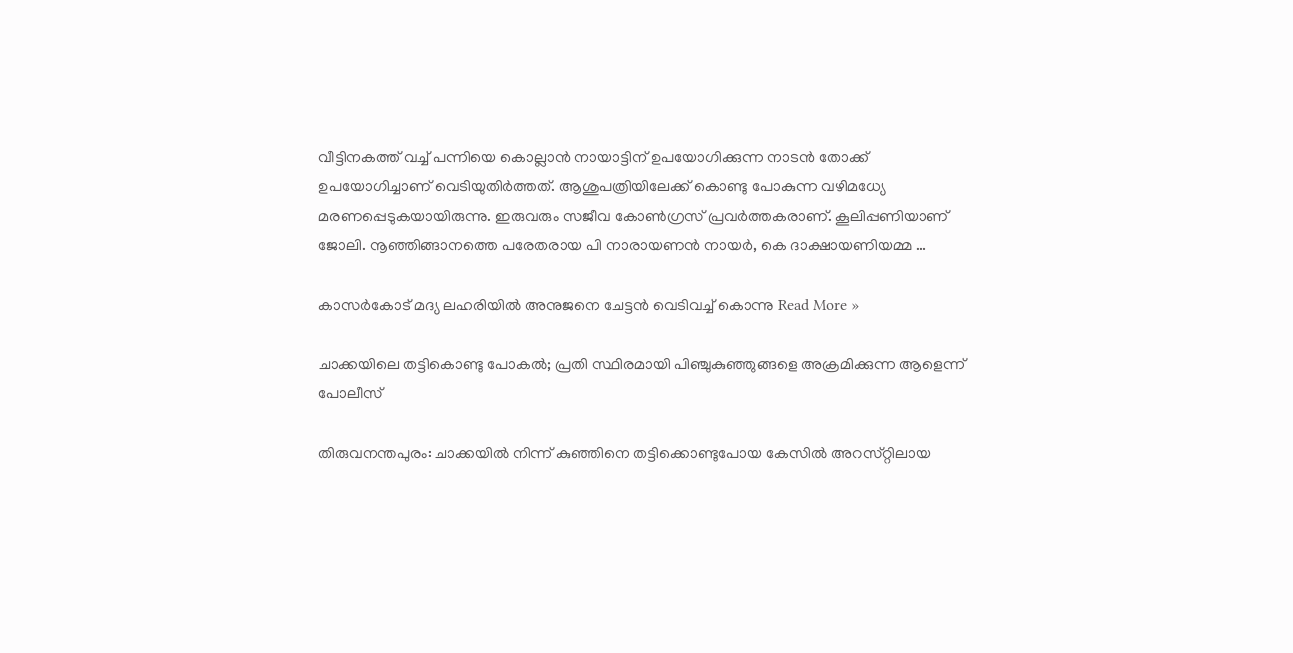വീട്ടിനകത്ത് വച്ച് പന്നിയെ കൊല്ലാൻ നായാട്ടിന് ഉപയോഗിക്കുന്ന നാടൻ തോക്ക് ഉപയോഗിച്ചാണ് വെടിയുതിർത്തത്. ആശുപത്രിയിലേക്ക് കൊണ്ടു പോകുന്ന വഴിമധ്യേ മരണപ്പെടുകയായിരുന്നു. ഇരുവരും സജീവ കോൺഗ്രസ്‌ പ്രവർത്തകരാണ്. കൂലിപ്പണിയാണ് ജോലി. നൂഞ്ഞിങ്ങാനത്തെ പരേതരായ പി നാരായണൻ നായർ, കെ ദാക്ഷായണിയമ്മ …

കാസർകോട് മദ്യ ലഹരിയിൽ അനുജനെ ചേട്ടൻ വെടിവച്ച് കൊന്നു Read More »

ചാക്കയിലെ തട്ടികൊണ്ടു പോകൽ; പ്രതി സ്ഥിരമായി പിഞ്ചുകുഞ്ഞുങ്ങളെ അക്രമിക്കുന്ന ആളെന്ന് പോലീസ്

തിരുവനന്തപുരം: ചാക്കയിൽ നിന്ന്‌ കുഞ്ഞിനെ തട്ടിക്കൊണ്ടുപോയ കേസിൽ അറസ്‌റ്റിലായ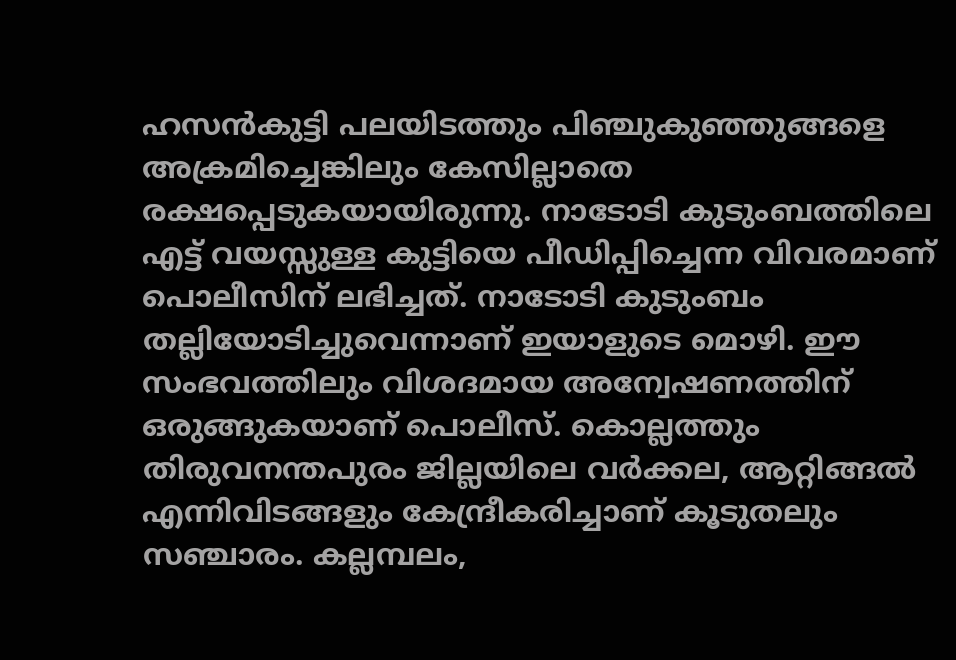ഹസൻകുട്ടി പലയിടത്തും പിഞ്ചുകുഞ്ഞുങ്ങളെ അക്രമിച്ചെങ്കിലും കേസില്ലാതെ രക്ഷപ്പെടുകയായിരുന്നു. നാടോടി കുടുംബത്തിലെ എട്ട്‌ വയസ്സുള്ള കുട്ടിയെ പീഡിപ്പിച്ചെന്ന വിവരമാണ്‌ പൊലീസിന്‌ ലഭിച്ചത്‌. നാടോടി കുടുംബം തല്ലിയോടിച്ചുവെന്നാണ്‌ ഇയാളുടെ മൊഴി. ഈ സംഭവത്തിലും വിശദമായ അന്വേഷണത്തിന്‌ ഒരുങ്ങുകയാണ്‌ പൊലീസ്‌. കൊല്ലത്തും തിരുവനന്തപുരം ജില്ലയിലെ വർക്കല, ആറ്റിങ്ങൽ എന്നിവിടങ്ങളും കേന്ദ്രീകരിച്ചാണ്‌ കൂടുതലും സഞ്ചാരം. കല്ലമ്പലം,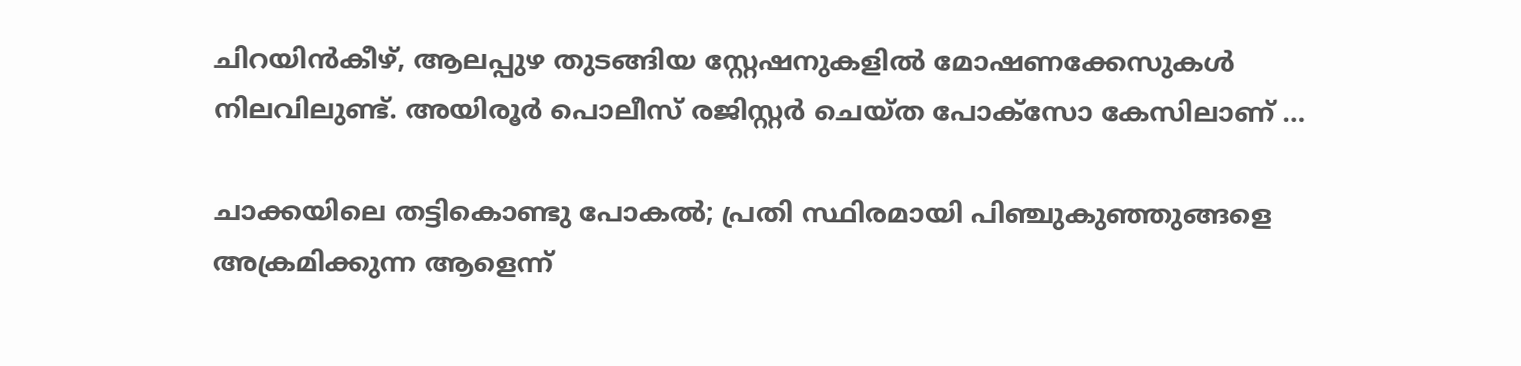ചിറയിൻകീഴ്‌, ആലപ്പുഴ തുടങ്ങിയ സ്റ്റേഷനുകളിൽ മോഷണക്കേസുകൾ നിലവിലുണ്ട്‌. അയിരൂർ പൊലീസ്‌ രജിസ്റ്റർ ചെയ്‌ത പോക്‌സോ കേസിലാണ്‌ …

ചാക്കയിലെ തട്ടികൊണ്ടു പോകൽ; പ്രതി സ്ഥിരമായി പിഞ്ചുകുഞ്ഞുങ്ങളെ അക്രമിക്കുന്ന ആളെന്ന്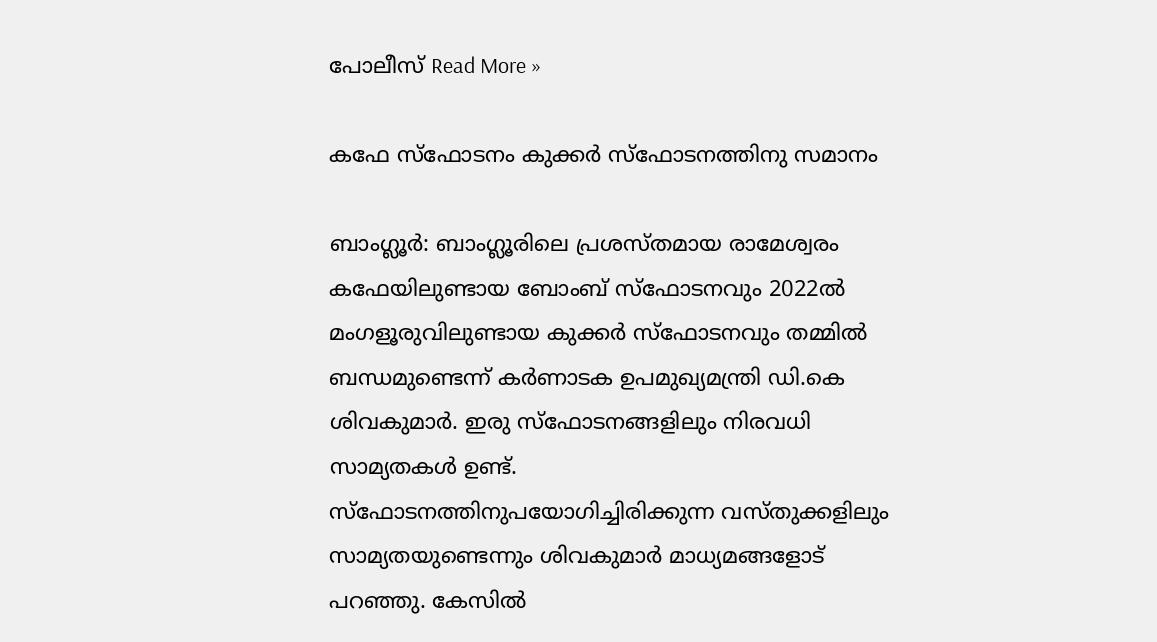പോലീസ് Read More »

കഫേ സ്ഫോടനം കുക്കർ സ്ഫോടനത്തിനു സമാനം

ബാംഗ്ലൂർ: ബാംഗ്ലൂരിലെ പ്രശസ്തമായ രാമേശ്വരം കഫേയിലുണ്ടായ ബോംബ് സ്ഫോടനവും 2022ൽ മംഗളൂരുവിലുണ്ടായ കുക്കർ സ്ഫോടനവും തമ്മിൽ ബന്ധമുണ്ടെന്ന് കർണാടക ഉപമുഖ്യമന്ത്രി ഡി.കെ ശിവകുമാർ. ഇരു സ്ഫോടനങ്ങളിലും നിരവധി സാമ്യതകൾ ഉണ്ട്. സ്ഫോടനത്തിനുപയോഗിച്ചിരിക്കുന്ന വസ്തുക്കളിലും സാമ്യതയുണ്ടെന്നും ശിവകുമാർ മാധ്യമങ്ങളോട് പറഞ്ഞു. കേസിൽ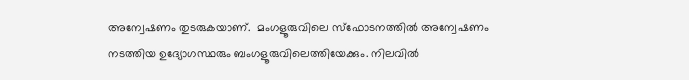അന്വേഷണം തുടരുകയാണ്.  മംഗളൂരുവിലെ സ്ഫോടനത്തിൽ അന്വേഷണം നടത്തിയ ഉദ്യോഗസ്ഥരും ബംഗളൂരുവിലെത്തിയേക്കും. നിലവിൽ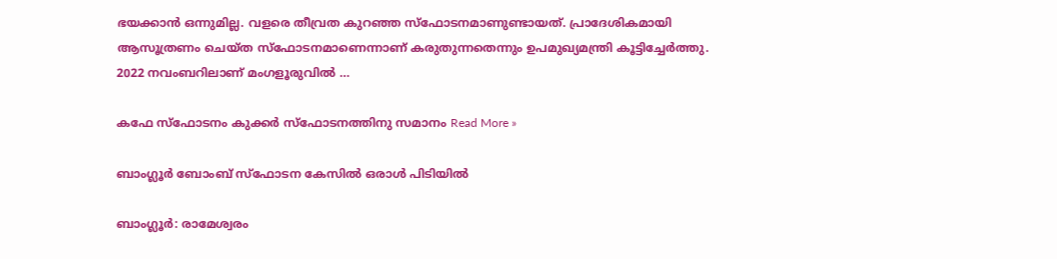ഭയക്കാൻ ഒന്നുമില്ല. വളരെ തീവ്രത കുറഞ്ഞ സ്ഫോടനമാണുണ്ടായത്. പ്രാദേശികമായി ആസൂത്രണം ചെയ്ത സ്ഫോടനമാണെന്നാണ് കരുതുന്നതെന്നും ഉപമുഖ്യമന്ത്രി കൂട്ടിച്ചേർത്തു. 2022 നവംബറിലാണ് മംഗളൂരുവിൽ …

കഫേ സ്ഫോടനം കുക്കർ സ്ഫോടനത്തിനു സമാനം Read More »

ബാംഗ്ലൂർ ബോംബ് സ്ഫോടന കേസിൽ ഒരാൾ പിടിയിൽ

ബാംഗ്ലൂർ: രാമേശ്വരം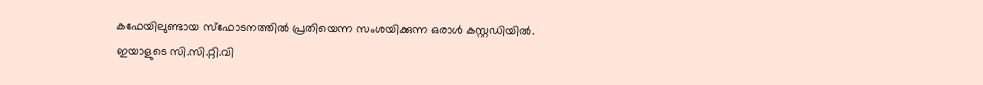കഫേയിലുണ്ടായ സ്ഫോടനത്തിൽ പ്രതിയെന്ന സംശയിക്കുന്ന ഒരാൾ കസ്റ്റഡിയിൽ. ഇയാളുടെ സി.സി.റ്റി.വി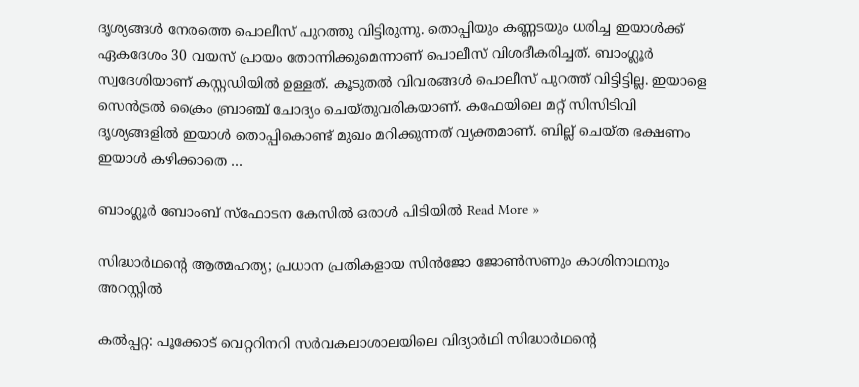ദൃശ്യങ്ങൾ നേരത്തെ പൊലീസ് പുറത്തു വിട്ടിരുന്നു. തൊപ്പിയും കണ്ണടയും ധരിച്ച ഇയാൾക്ക് ഏകദേശം 30 വയസ് പ്രായം തോന്നിക്കുമെന്നാണ് പൊലീസ് വിശദീകരിച്ചത്. ബാംഗ്ലൂർ സ്വദേശിയാണ് കസ്റ്റഡിയിൽ ഉള്ളത്. കൂടുതൽ വിവരങ്ങൾ പൊലീസ് പുറത്ത് വിട്ടിട്ടില്ല. ഇയാളെ സെൻട്രൽ ക്രൈം ബ്രാഞ്ച് ചോദ്യം ചെയ്തുവരികയാണ്. കഫേയിലെ മറ്റ് സിസിടിവി ദൃശ്യങ്ങളിൽ ഇയാൾ തൊപ്പികൊണ്ട് മുഖം മറിക്കുന്നത് വ്യക്തമാണ്. ബില്ല് ചെയ്ത ഭക്ഷണം ഇ‍യാൾ കഴിക്കാതെ …

ബാംഗ്ലൂർ ബോംബ് സ്ഫോടന കേസിൽ ഒരാൾ പിടിയിൽ Read More »

സിദ്ധാർഥന്‍റെ ആത്മഹത്യ; പ്രധാന പ്രതികളായ സിൻജോ ജോൺസണും കാശിനാഥനും അറസ്റ്റിൽ

കൽപ്പറ്റ: പൂക്കോട് വെറ്ററിനറി സർവകലാശാലയിലെ വിദ്യാർഥി സിദ്ധാർഥന്‍റെ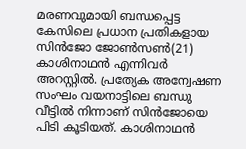മരണവുമായി ബന്ധപ്പെട്ട കേസിലെ പ്രധാന പ്രതികളായ സിൻജോ ജോൺസൺ(21) കാശിനാഥൻ എന്നിവർ അറസ്റ്റിൽ. പ്രത്യേക അന്വേഷണ സംഘം വയനാട്ടിലെ ബന്ധു വീട്ടിൽ നിന്നാണ് സിൻജോയെ പിടി കൂടിയത്. കാശിനാഥൻ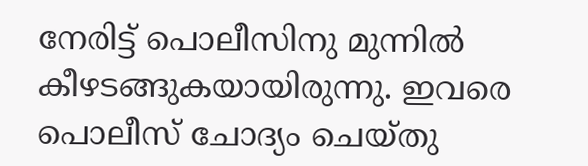നേരിട്ട് പൊലീസിനു മുന്നിൽ കീഴടങ്ങുകയായിരുന്നു. ഇവരെ പൊലീസ് ചോദ്യം ചെയ്തു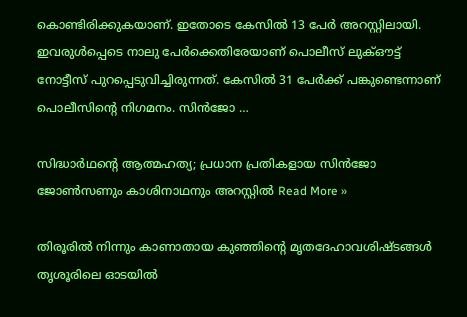കൊണ്ടിരിക്കുകയാണ്. ഇതോടെ കേസിൽ 13 പേർ അറസ്റ്റിലായി. ഇവരുൾപ്പെടെ നാലു പേർക്കെതിരേയാണ് പൊലീസ് ലുക്ഔട്ട് നോട്ടീസ് പുറപ്പെടുവിച്ചിരുന്നത്. കേസിൽ 31 പേർക്ക് പങ്കുണ്ടെന്നാണ് പൊലീസിന്‍റെ നിഗമനം. സിൻജോ …

സിദ്ധാർഥന്‍റെ ആത്മഹത്യ; പ്രധാന പ്രതികളായ സിൻജോ ജോൺസണും കാശിനാഥനും അറസ്റ്റിൽ Read More »

തിരൂരിൽ നിന്നും കാണാതായ കുഞ്ഞിൻ്റെ മൃതദേഹാവശിഷ്ടങ്ങൾ തൃശൂരിലെ ഓടയിൽ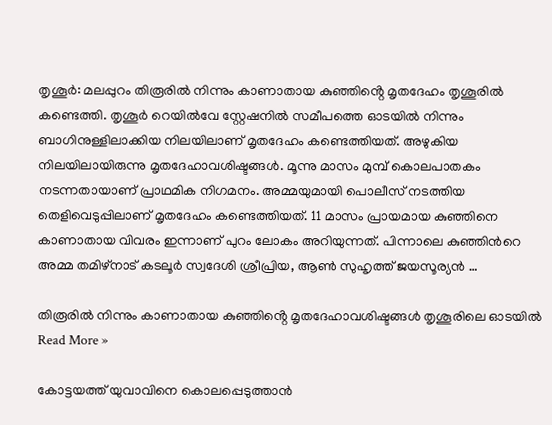തൃശൂർ: മലപ്പുറം തിരൂരിൽ നിന്നും കാണാതായ കുഞ്ഞിൻ്റെ മൃതദേഹം തൃശൂരിൽ കണ്ടെത്തി. തൃശൂർ റെയിൽവേ സ്റ്റേഷനിൽ സമീപത്തെ ഓടയിൽ നിന്നും ബാഗിനുള്ളിലാക്കിയ നിലയിലാണ് മൃതദേഹം കണ്ടെത്തിയത്. അഴുകിയ നിലയിലായിരുന്നു മൃതദേഹാവശിഷ്ടങ്ങൾ. മൂന്നു മാസം മുമ്പ് കൊലപാതകം നടന്നതായാണ് പ്രാഥമിക നിഗമനം. അമ്മയുമായി പൊലീസ് നടത്തിയ തെളിവെടുപ്പിലാണ് മൃതദേഹം കണ്ടെത്തിയത്. 11 മാസം പ്രായമായ കുഞ്ഞിനെ കാണാതായ വിവരം ഇന്നാണ് പുറം ലോകം അറിയുന്നത്. പിന്നാലെ കുഞ്ഞിൻറെ അമ്മ തമിഴ്നാട് കടലൂർ സ്വദേശി ശ്രീപ്രിയ, ആൺ സുഹൃത്ത് ജയസൂര്യൻ …

തിരൂരിൽ നിന്നും കാണാതായ കുഞ്ഞിൻ്റെ മൃതദേഹാവശിഷ്ടങ്ങൾ തൃശൂരിലെ ഓടയിൽ Read More »

കോട്ടയത്ത് യുവാവിനെ കൊലപ്പെടുത്താൻ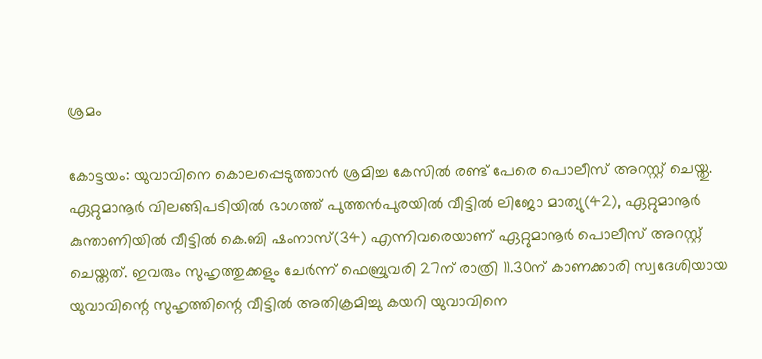ശ്രമം

കോട്ടയം: യുവാവിനെ കൊലപ്പെടുത്താൻ ശ്രമിച്ച കേസിൽ രണ്ട് പേരെ പൊലീസ് അറസ്റ്റ് ചെയ്തു. ഏറ്റുമാനൂർ വിലങ്ങിപടിയിൽ ഭാഗത്ത് പുത്തൻപുരയിൽ വീട്ടിൽ ലിജോ മാത്യു(42), ഏറ്റുമാനൂർ കുന്താണിയിൽ വീട്ടിൽ കെ.ബി ഷംനാസ്(34) എന്നിവരെയാണ് ഏറ്റുമാനൂർ പൊലീസ് അറസ്റ്റ് ചെയ്തത്. ഇവരും സുഹൃത്തുക്കളും ചേർന്ന് ഫെബ്രുവരി 27ന് രാത്രി 11.30ന് കാണക്കാരി സ്വദേശിയായ യുവാവിന്റെ സുഹൃത്തിന്റെ വീട്ടിൽ അതിക്രമിച്ചു കയറി യുവാവിനെ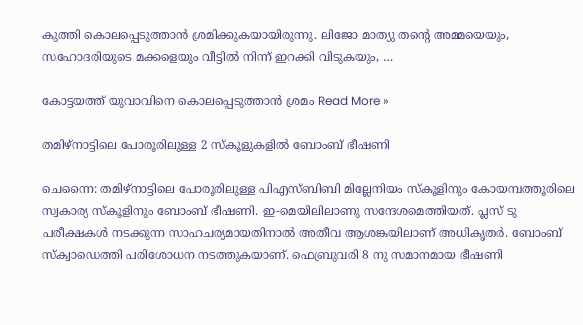കുത്തി കൊലപ്പെടുത്താൻ ശ്രമിക്കുകയായിരുന്നു. ലിജോ മാത്യു തന്‍റെ അമ്മയെയും, സഹോദരിയുടെ മക്കളെയും വീട്ടിൽ നിന്ന് ഇറക്കി വിടുകയും, …

കോട്ടയത്ത് യുവാവിനെ കൊലപ്പെടുത്താൻ ശ്രമം Read More »

തമിഴ്നാട്ടിലെ പോരൂരിലുള്ള 2 സ്കൂളുകളിൽ ബോംബ് ഭീഷണി

ചെന്നൈ: തമിഴ്നാട്ടിലെ പോരൂരിലുള്ള പിഎസ്ബിബി മില്ലേനിയം സ്കൂളിനും കോയമ്പത്തൂരിലെ സ്വകാര്യ സ്കൂളിനും ബോംബ് ഭീഷണി. ഇ-മെയിലിലാണു സന്ദേശമെത്തിയത്. പ്ലസ് ടു പരീക്ഷകൾ നടക്കുന്ന സാഹചര്യമായതിനാൽ അതീവ ആശങ്കയിലാണ് അധികൃതർ. ബോംബ് സ്ക്വാഡെത്തി പരിശോധന നടത്തുകയാണ്. ഫെബ്രുവരി 8 നു സമാനമായ ഭീഷണി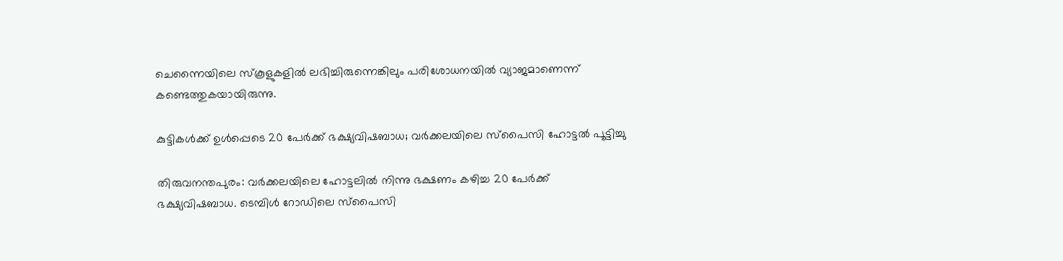ചെന്നൈയിലെ സ്കൂളുകളിൽ ലഭിച്ചിരുന്നെങ്കിലും പരിശോധനയിൽ വ്യാജമാണെന്ന് കണ്ടെത്തുകയായിരുന്നു.

കുട്ടികൾക്ക് ഉൾപ്പെടെ 20 പേർക്ക് ഭക്ഷ്യവിഷബാധ; വർക്കലയിലെ സ്പൈസി ഹോട്ടൽ പൂട്ടിച്ചു

തിരുവനന്തപുരം: വർക്കലയിലെ ഹോട്ടലിൽ നിന്നു ഭക്ഷണം കഴിച്ച 20 പേർക്ക് ഭക്ഷ്യവിഷബാധ. ടെമ്പിൾ റോഡിലെ സ്പൈസി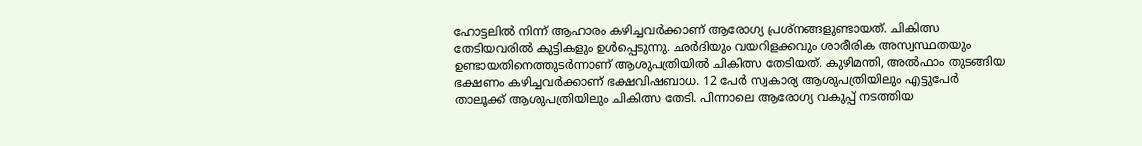ഹോട്ടലിൽ നിന്ന് ആഹാരം കഴിച്ചവർക്കാണ് ആരോഗ്യ പ്രശ്നങ്ങളുണ്ടായത്. ചികിത്സ തേടിയവരിൽ കുട്ടികളും ഉൾപ്പെടുന്നു. ഛര്‍ദിയും വയറിളക്കവും ശാരീരിക അസ്വസ്ഥതയും ഉണ്ടായതിനെത്തുടര്‍ന്നാണ് ആശുപത്രിയില്‍ ചികിത്സ തേടിയത്. കുഴിമന്തി, അല്‍ഫാം തുടങ്ങിയ ഭക്ഷണം കഴിച്ചവര്‍ക്കാണ് ഭക്ഷവിഷബാധ. 12 പേര്‍ സ്വകാര്യ ആശുപത്രിയിലും എട്ടുപേര്‍ താലൂക്ക് ആശുപത്രിയിലും ചികിത്സ തേടി. പിന്നാലെ ആരോഗ്യ വകുപ്പ് നടത്തിയ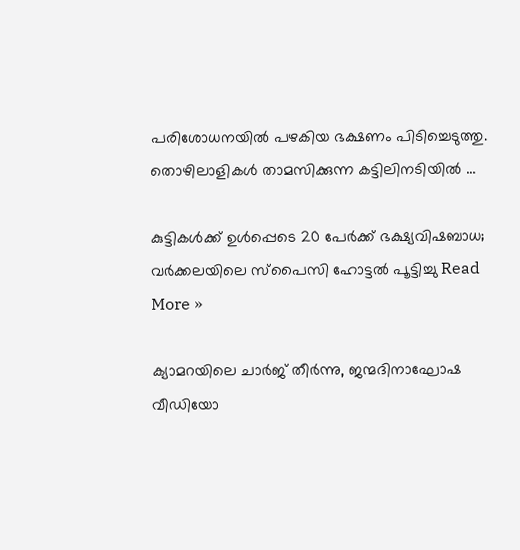പരിശോധനയിൽ പഴകിയ ഭക്ഷണം പിടിച്ചെടുത്തു. തൊഴിലാളികള്‍ താമസിക്കുന്ന കട്ടിലിനടിയില്‍ …

കുട്ടികൾക്ക് ഉൾപ്പെടെ 20 പേർക്ക് ഭക്ഷ്യവിഷബാധ; വർക്കലയിലെ സ്പൈസി ഹോട്ടൽ പൂട്ടിച്ചു Read More »

ക്യാമറയിലെ ചാർജ് തീർന്നു, ജന്മദിനാഘോഷ വീഡിയോ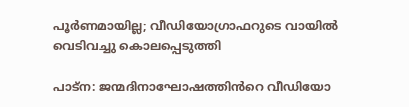പൂർണമായില്ല; വീഡിയോഗ്രാഫറുടെ വായിൽ വെടിവച്ചു കൊലപ്പെടുത്തി

പാട്ന: ജന്മദിനാഘോഷത്തിൻറെ വീഡിയോ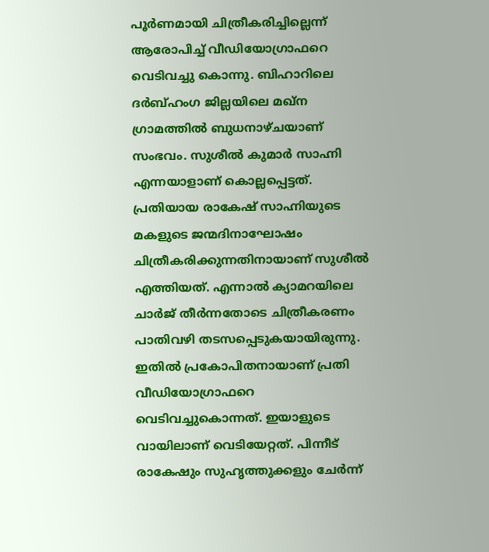പൂർണമായി ചിത്രീകരിച്ചില്ലെന്ന് ആരോപിച്ച് വീഡിയോഗ്രാഫറെ വെടിവച്ചു കൊന്നു. ബിഹാറിലെ ദർബ്ഹംഗ ജില്ലയിലെ മഖ്ന ഗ്രാമത്തിൽ ബുധനാഴ്ചയാണ് സംഭവം. സുശീൽ കുമാർ സാഹ്നി എന്നയാളാണ് കൊല്ലപ്പെട്ടത്. പ്രതിയായ രാകേഷ് സാഹ്നിയുടെ മകളുടെ ജന്മദിനാഘോഷം ചിത്രീകരിക്കുന്നതിനായാണ് സുശീൽ എത്തിയത്. എന്നാൽ ക്യാമറയിലെ ചാർജ് തീർന്നതോടെ ചിത്രീകരണം പാതിവഴി തടസപ്പെടുകയായിരുന്നു. ഇതിൽ പ്രകോപിതനായാണ് പ്രതി വീഡിയോഗ്രാഫറെ വെടിവച്ചുകൊന്നത്. ഇയാളുടെ വായിലാണ് വെടിയേറ്റത്. പിന്നീട് രാകേഷും സുഹൃത്തുക്കളും ചേർന്ന്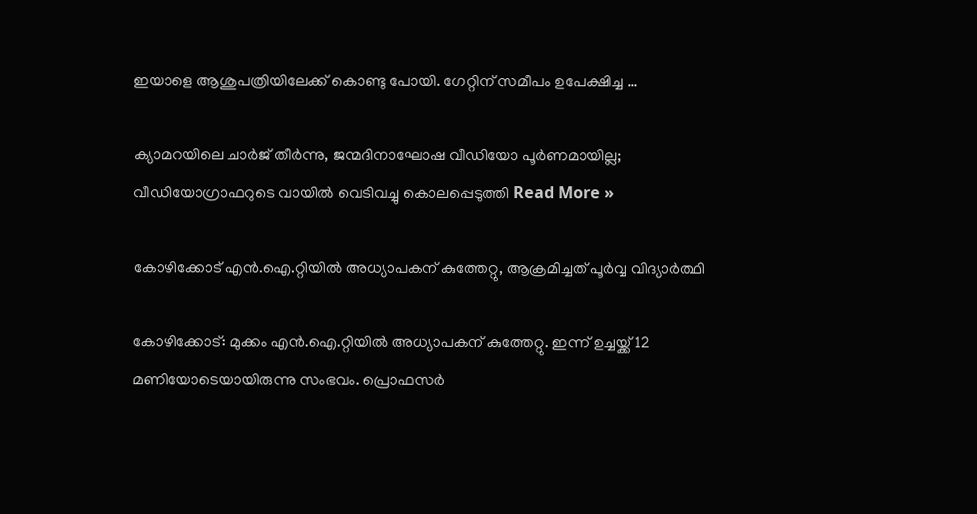ഇയാളെ ആശുപത്രിയിലേക്ക് കൊണ്ടു പോയി. ഗേറ്റിന് സമീപം ഉപേക്ഷിച്ച …

ക്യാമറയിലെ ചാർജ് തീർന്നു, ജന്മദിനാഘോഷ വീഡിയോ പൂർണമായില്ല; വീഡിയോഗ്രാഫറുടെ വായിൽ വെടിവച്ചു കൊലപ്പെടുത്തി Read More »

കോഴിക്കോട് എൻ.ഐ.റ്റിയിൽ അധ്യാപകന് കുത്തേറ്റു, ആക്രമിച്ചത് പൂർവ്വ വിദ്യാർത്ഥി

കോഴിക്കോട്: മുക്കം എൻ.ഐ.റ്റിയിൽ അധ്യാപകന് കുത്തേറ്റു. ഇന്ന് ഉച്ചയ്ക്ക് 12 മണിയോടെയായിരുന്നു സംഭവം. പ്രൊഫസർ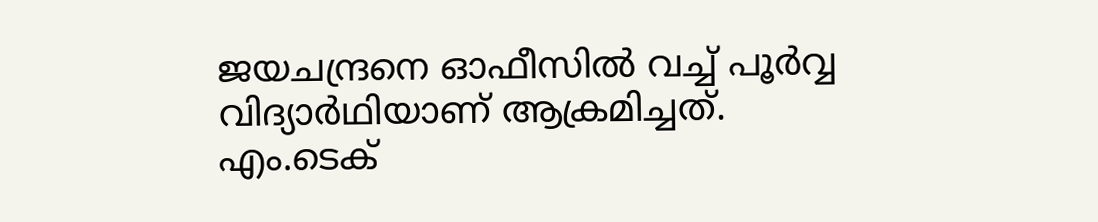ജയചന്ദ്രനെ ഓഫീസിൽ വച്ച് പൂർവ്വ വിദ്യാർഥിയാണ് ആക്രമിച്ചത്. എം.ടെക്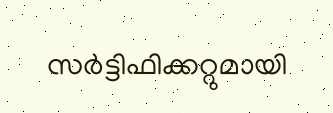സർട്ടിഫിക്കറ്റുമായി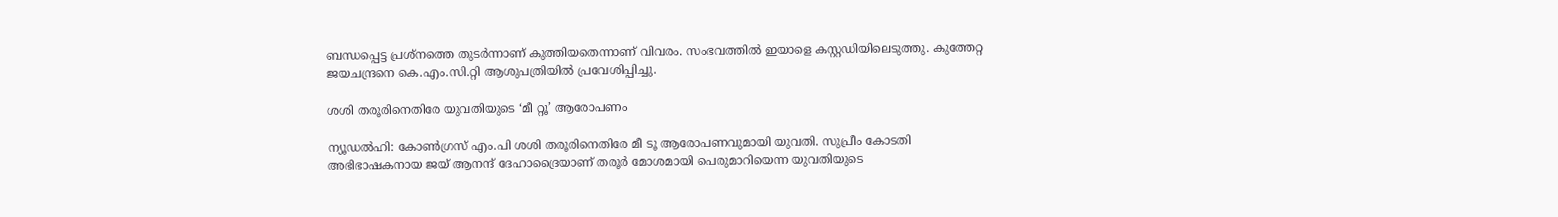ബന്ധപ്പെട്ട പ്രശ്നത്തെ തുടർന്നാണ് കുത്തിയതെന്നാണ് വിവരം. സംഭവത്തിൽ ഇയാളെ കസ്റ്റഡിയിലെടുത്തു. കുത്തേറ്റ ജയചന്ദ്രനെ കെ.എം.സി.റ്റി ആശുപത്രിയിൽ പ്രവേശിപ്പിച്ചു.

ശശി തരൂരിനെതിരേ യുവതിയുടെ ‘മീ റ്റൂ’ ആരോപണം

ന്യൂഡൽഹി: കോൺഗ്രസ് എം.പി ശശി തരൂരിനെതിരേ മീ ടൂ ആരോപണവുമായി യുവതി. സുപ്രീം കോടതി അഭിഭാഷകനായ ജയ് ആനന്ദ് ദേഹാദ്രൈയാണ് തരൂർ മോശമായി പെരുമാറിയെന്ന യുവതിയുടെ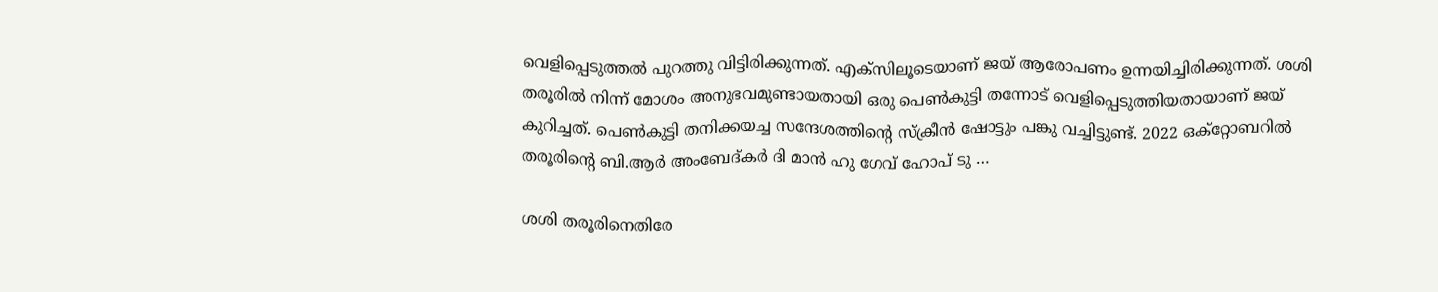വെളിപ്പെടുത്തൽ പുറത്തു വിട്ടിരിക്കുന്നത്. എക്സിലൂടെയാണ് ജയ് ആരോപണം ഉന്നയിച്ചിരിക്കുന്നത്. ശശി തരൂരിൽ നിന്ന് മോശം അനുഭവമുണ്ടായതായി ഒരു പെൺകുട്ടി തന്നോട് വെളിപ്പെടുത്തിയതായാണ് ജയ് കുറിച്ചത്. പെൺകുട്ടി തനിക്കയച്ച സന്ദേശത്തിന്‍റെ സ്ക്രീൻ ഷോട്ടും പങ്കു വച്ചിട്ടുണ്ട്. 2022 ഒക്റ്റോബറിൽ തരൂരിന്‍റെ ബി.ആർ അംബേദ്കർ ദി മാൻ ഹു ഗേവ് ഹോപ് ടു …

ശശി തരൂരിനെതിരേ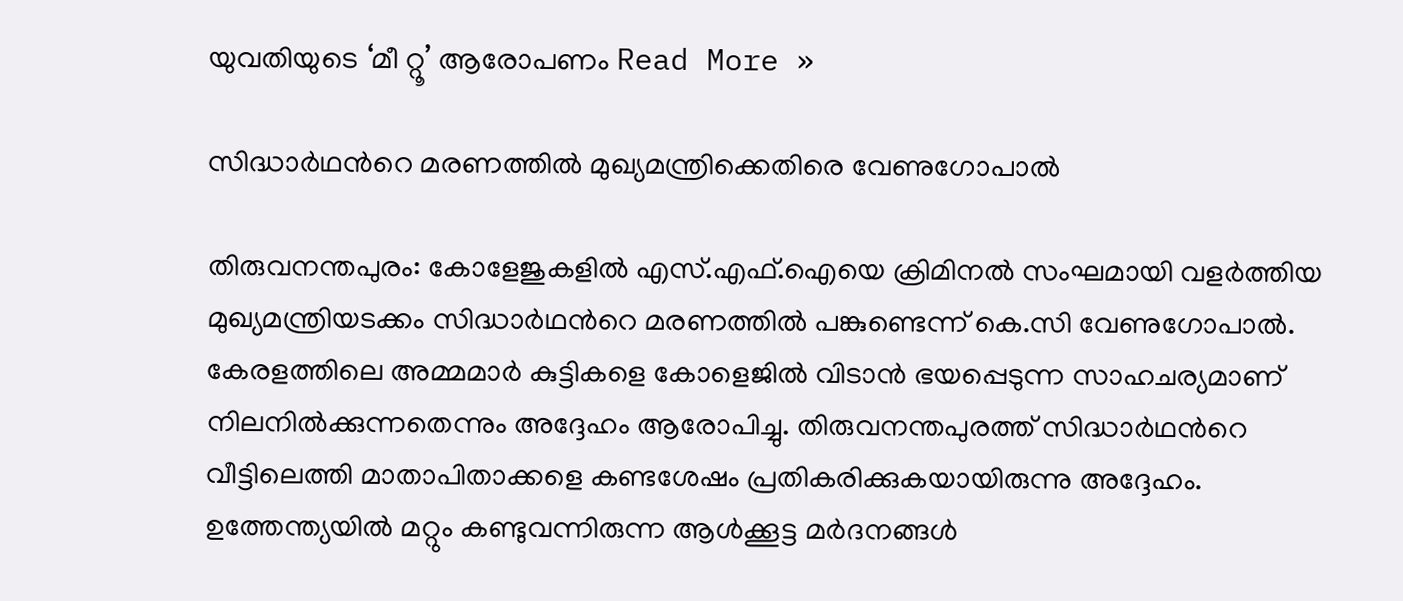യുവതിയുടെ ‘മീ റ്റൂ’ ആരോപണം Read More »

സിദ്ധാർഥന്‍റെ മരണത്തിൽ മുഖ്യമന്ത്രിക്കെതിരെ വേണുഗോപാൽ

തിരുവനന്തപുരം: കോളേജുകളിൽ എസ്.എഫ്.ഐയെ ക്രിമിനൽ സംഘമായി വളർത്തിയ മുഖ്യമന്ത്രിയടക്കം സിദ്ധാർഥന്‍റെ മരണത്തിൽ പങ്കുണ്ടെന്ന് കെ.സി വേണുഗോപാൽ. കേരളത്തിലെ അമ്മമാർ കുട്ടികളെ കോളെജിൽ വിടാൻ ഭയപ്പെടുന്ന സാഹചര്യമാണ് നിലനിൽക്കുന്നതെന്നും അദ്ദേഹം ആരോപിച്ചു. തിരുവനന്തപുരത്ത് സിദ്ധാർഥന്‍റെ വീട്ടിലെത്തി മാതാപിതാക്കളെ കണ്ടശേഷം പ്രതികരിക്കുകയായിരുന്നു അദ്ദേഹം. ഉത്തേന്ത്യയിൽ മറ്റും കണ്ടുവന്നിരുന്ന ആൾക്കൂട്ട മർദനങ്ങൾ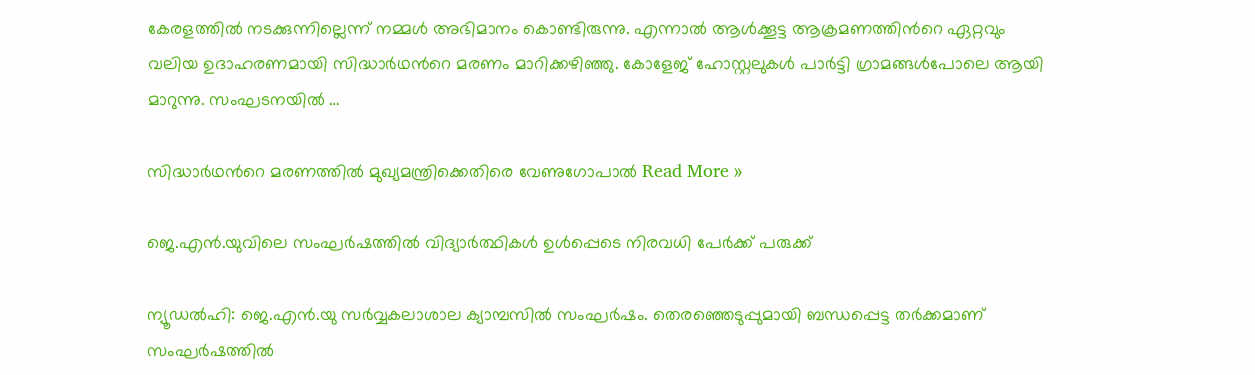കേരളത്തിൽ നടക്കുന്നില്ലെന്ന് നമ്മൾ അഭിമാനം കൊണ്ടിരുന്നു. എന്നാൽ ആൾക്കൂട്ട ആക്രമണത്തിന്‍റെ ഏറ്റവും വലിയ ഉദാഹരണമായി സിദ്ധാർഥന്‍റെ മരണം മാറിക്കഴിഞ്ഞു. കോളേജ് ഹോസ്റ്റലുകൾ പാർട്ടി ഗ്രാമങ്ങൾപോലെ ആയി മാറുന്നു. സംഘടനയിൽ …

സിദ്ധാർഥന്‍റെ മരണത്തിൽ മുഖ്യമന്ത്രിക്കെതിരെ വേണുഗോപാൽ Read More »

ജെ.എൻ.യുവിലെ സംഘർഷത്തിൽ വിദ്യാർത്ഥികൾ ഉൾപ്പെടെ നിരവധി പേർക്ക് പരുക്ക്

ന്യൂഡൽഹി: ജെ.എൻ.യു സർവ്വകലാശാല ക്യാമ്പസിൽ സംഘർഷം. തെരഞ്ഞെടുപ്പുമായി ബന്ധപ്പെട്ട തർക്കമാണ് സംഘർഷത്തിൽ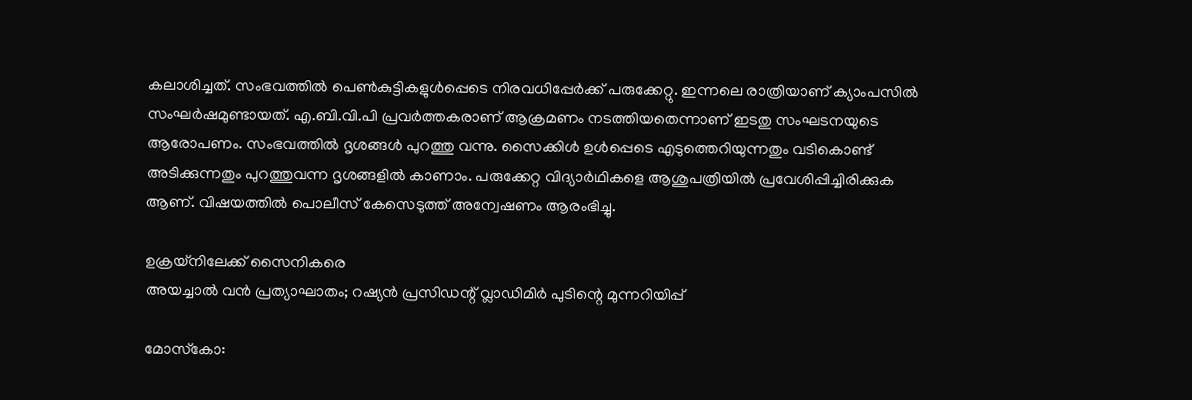കലാശിച്ചത്. സംഭവത്തിൽ പെൺകുട്ടികളുൾപ്പെടെ നിരവധിപ്പേർക്ക് പരുക്കേറ്റു. ഇന്നലെ രാത്രിയാണ് ക്യാംപസിൽ സംഘർഷമുണ്ടായത്. എ.ബി.വി.പി പ്രവർത്തകരാണ് ആക്രമണം നടത്തിയതെന്നാണ് ഇടതു സംഘടനയുടെ ആരോപണം. സംഭവത്തിൽ ദൃശങ്ങൾ പുറത്തു വന്നു. സൈക്കിൾ ഉൾപ്പെടെ എടുത്തെറിയുന്നതും വടികൊണ്ട് അടിക്കുന്നതും പുറത്തുവന്ന ദൃശങ്ങളിൽ കാണാം. പരുക്കേറ്റ വിദ്യാർഥികളെ ആശുപത്രിയിൽ പ്രവേശിപ്പിച്ചിരിക്കുക ആണ്. വിഷയത്തിൽ പൊലീസ് കേസെടുത്ത് അന്വേഷണം ആരംഭിച്ചു.

ഉക്രയ്‌നിലേക്ക്‌ സൈനികരെ
അയച്ചാല്‍ വന്‍ പ്രത്യാഘാതം; റഷ്യൻ പ്രസിഡന്റ് വ്ലാഡിമിർ പുടിന്റെ മുന്നറിയിപ്പ്

മോസ്‌കോ: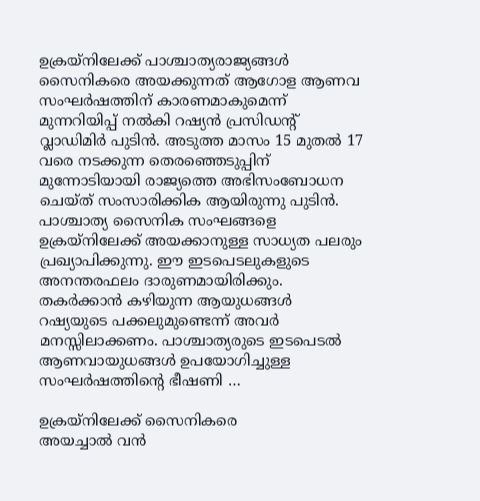ഉക്രയ്‌നിലേക്ക് പാശ്ചാത്യരാജ്യങ്ങള്‍ സൈനികരെ അയക്കുന്നത് ആഗോള ആണവ സംഘർഷത്തിന് കാരണമാകുമെന്ന് മുന്നറിയിപ്പ് നല്‍കി റഷ്യൻ പ്രസിഡന്റ്‌ വ്ലാഡിമിർ പുടിൻ. അടുത്ത മാസം 15 മുതൽ 17 വരെ നടക്കുന്ന തെരഞ്ഞെടുപ്പിന്‌ മുന്നോടിയായി രാജ്യത്തെ അഭിസംബോധന ചെയ്ത് സംസാരിക്കിക ആയിരുന്നു പുടിൻ. പാശ്ചാത്യ സൈനിക സംഘങ്ങളെ ഉക്രയ്നിലേക്ക് അയക്കാനുള്ള സാധ്യത പലരും പ്രഖ്യാപിക്കുന്നു. ഈ ഇടപെടലുകളുടെ അനന്തരഫലം ദാരുണമായിരിക്കും. തകർക്കാൻ കഴിയുന്ന ആയുധങ്ങൾ റഷ്യയുടെ പക്കലുമുണ്ടെന്ന് അവർ മനസ്സിലാക്കണം. പാശ്ചാത്യരുടെ ഇടപെടൽ ആണവായുധങ്ങൾ ഉപയോഗിച്ചുള്ള സംഘർഷത്തിന്റെ ഭീഷണി …

ഉക്രയ്‌നിലേക്ക്‌ സൈനികരെ
അയച്ചാല്‍ വന്‍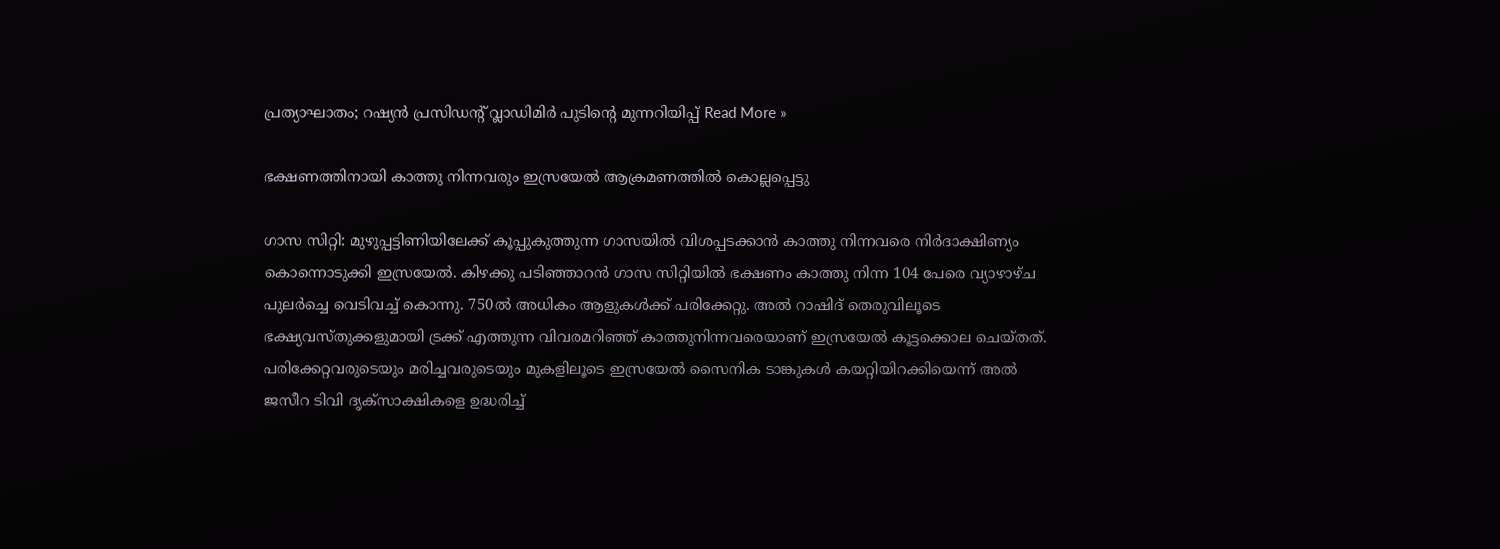പ്രത്യാഘാതം; റഷ്യൻ പ്രസിഡന്റ് വ്ലാഡിമിർ പുടിന്റെ മുന്നറിയിപ്പ് Read More »

ഭക്ഷണത്തിനായി കാത്തു നിന്നവരും ഇസ്രയേൽ ആക്രമണത്തിൽ കൊല്ലപ്പെട്ടു

ഗാസ സിറ്റി: മുഴുപ്പട്ടിണിയിലേക്ക് കൂപ്പുകുത്തുന്ന ഗാസയിൽ വിശപ്പടക്കാൻ കാത്തു നിന്നവരെ നിർദാക്ഷിണ്യം കൊന്നൊടുക്കി ഇസ്രയേൽ. കിഴക്കു പടിഞ്ഞാറൻ ഗാസ സിറ്റിയില്‍ ഭക്ഷണം കാത്തു നിന്ന 104 പേരെ വ്യാഴാഴ്‌ച പുലർച്ചെ വെടിവച്ച്‌ കൊന്നു. 750ൽ അധികം ആളുകൾക്ക് പരിക്കേറ്റു. അൽ റാഷിദ്‌ തെരുവിലൂടെ ഭക്ഷ്യവസ്‌തുക്കളുമായി ട്രക്ക്‌ എത്തുന്ന വിവരമറിഞ്ഞ്‌ കാത്തുനിന്നവരെയാണ്‌ ഇസ്രയേൽ കൂട്ടക്കൊല ചെയ്‌തത്‌. പരിക്കേറ്റവരുടെയും മരിച്ചവരുടെയും മുകളിലൂടെ ഇസ്രയേൽ സൈനിക ടാങ്കുകൾ കയറ്റിയിറക്കിയെന്ന് അല്‍ ജസീറ ടിവി ദൃക്‌സാക്ഷികളെ ഉദ്ധരിച്ച്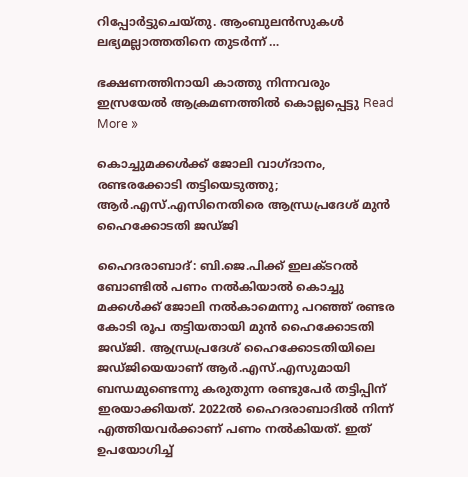റിപ്പോര്‍ട്ടുചെയ്തു. ആംബുലൻസുകൾ ലഭ്യമല്ലാത്തതിനെ തുടർന്ന്‌ …

ഭക്ഷണത്തിനായി കാത്തു നിന്നവരും ഇസ്രയേൽ ആക്രമണത്തിൽ കൊല്ലപ്പെട്ടു Read More »

കൊച്ചുമക്കൾക്ക്‌ ജോലി വാഗ്ദാനം, രണ്ടരക്കോടി തട്ടിയെടുത്തു; ആർ.എസ്‌.എസിനെതിരെ ആന്ധ്രപ്രദേശ് മുൻ ഹൈക്കോടതി ജഡ്ജി

ഹൈദരാബാദ്‌: ബി.ജെ.പിക്ക് ഇലക്ടറൽ ബോണ്ടിൽ പണം നൽകിയാൽ കൊച്ചു മക്കൾക്ക്‌ ജോലി നൽകാമെന്നു പറഞ്ഞ്‌ രണ്ടര കോടി രൂപ തട്ടിയതായി മുൻ ഹൈക്കോടതി ജഡ്ജി. ആന്ധ്രപ്രദേശ് ഹൈക്കോടതിയിലെ ജഡ്ജിയെയാണ്‌ ആർ.എസ്‌.എസുമായി ബന്ധമുണ്ടെന്നു കരുതുന്ന രണ്ടുപേർ തട്ടിപ്പിന് ഇരയാക്കിയത്‌. 2022ൽ ഹൈദരാബാദിൽ നിന്ന്‌ എത്തിയവർക്കാണ്‌ പണം നൽകിയത്‌. ഇത്‌ ഉപയോഗിച്ച്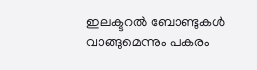ഇലക്ടറൽ ബോണ്ടുകൾ വാങ്ങുമെന്നും പകരം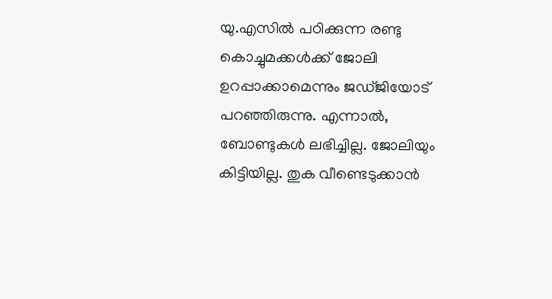യു.എസിൽ പഠിക്കുന്ന രണ്ടു കൊച്ചുമക്കൾക്ക് ജോലി ഉറപ്പാക്കാമെന്നും ജഡ്‌ജിയോട്‌ പറഞ്ഞിരുന്നു. എന്നാൽ, ബോണ്ടുകൾ ലഭിച്ചില്ല. ജോലിയും കിട്ടിയില്ല. തുക വീണ്ടെടുക്കാൻ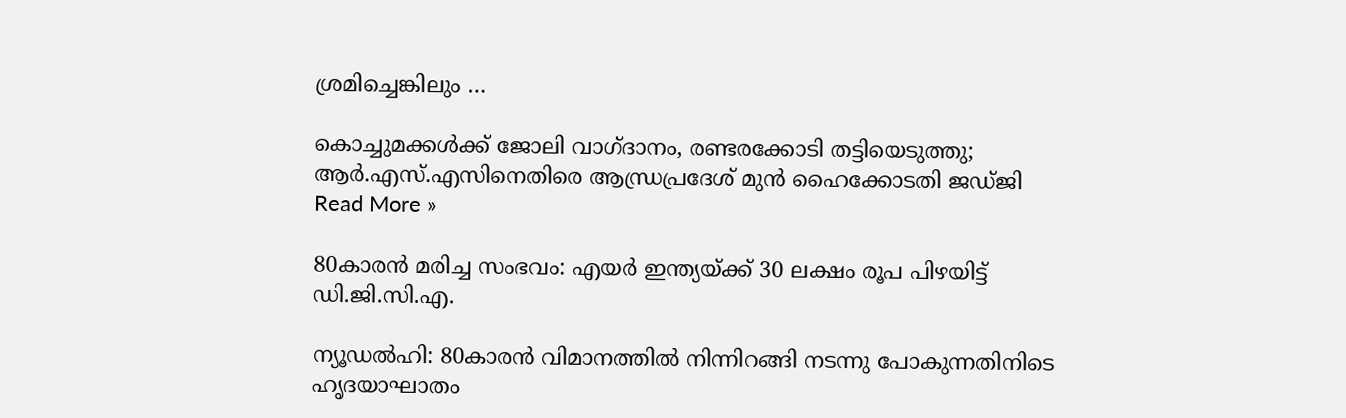ശ്രമിച്ചെങ്കിലും …

കൊച്ചുമക്കൾക്ക്‌ ജോലി വാഗ്ദാനം, രണ്ടരക്കോടി തട്ടിയെടുത്തു; ആർ.എസ്‌.എസിനെതിരെ ആന്ധ്രപ്രദേശ് മുൻ ഹൈക്കോടതി ജഡ്ജി Read More »

80കാരൻ മരിച്ച സംഭവം: എയർ ഇന്ത്യയ്ക്ക് 30 ലക്ഷം രൂപ പിഴയിട്ട് ഡി.ജി.സി.എ.

ന്യൂഡൽഹി: 80കാരൻ വിമാനത്തിൽ നിന്നിറങ്ങി നടന്നു പോകുന്നതിനിടെ ഹൃദയാഘാതം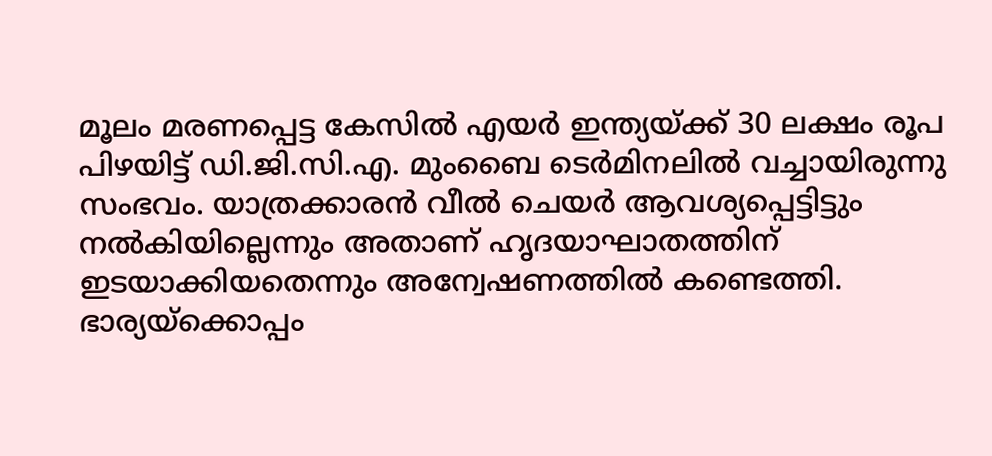മൂലം മരണപ്പെട്ട കേസിൽ എയർ ഇന്ത്യയ്ക്ക് 30 ലക്ഷം രൂപ പിഴയിട്ട് ഡി.ജി.സി.എ. മുംബൈ ടെർമിനലിൽ വച്ചായിരുന്നു സംഭവം. യാത്രക്കാരൻ വീൽ ചെയർ ആവശ്യപ്പെട്ടിട്ടും നൽകിയില്ലെന്നും അതാണ് ഹൃദയാഘാതത്തിന് ഇടയാക്കിയതെന്നും അന്വേഷണത്തിൽ കണ്ടെത്തി. ഭാര്യയ്ക്കൊപ്പം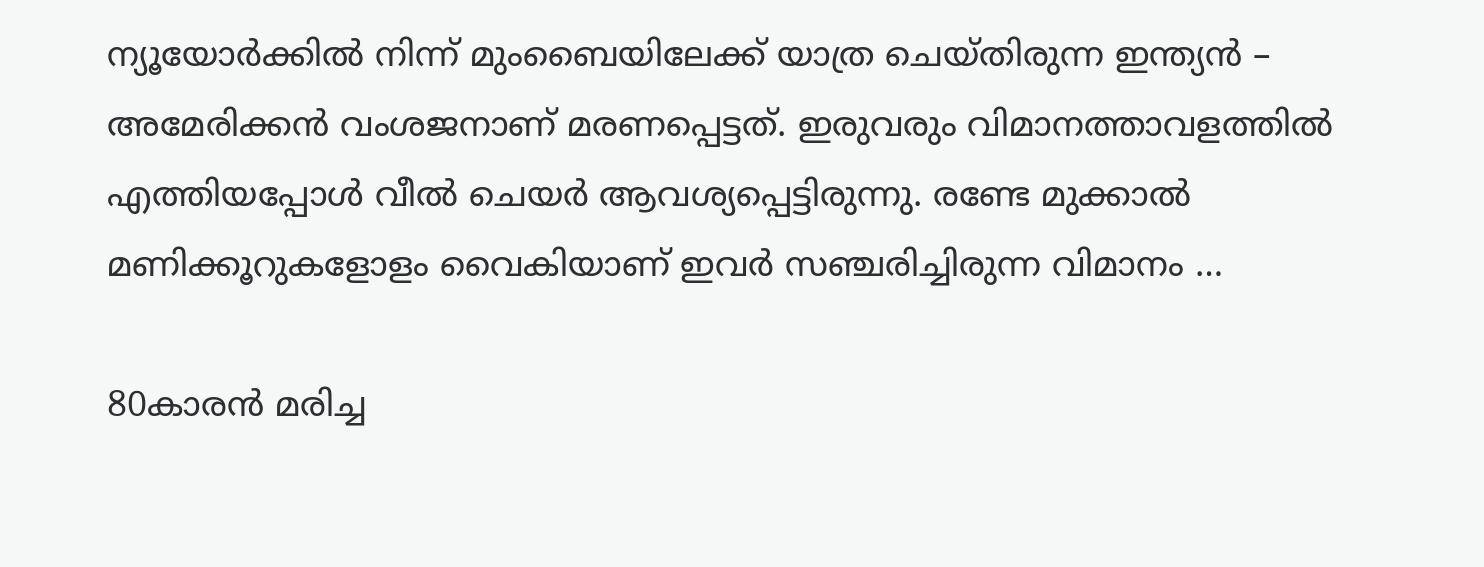ന്യൂയോർക്കിൽ നിന്ന് മുംബൈയിലേക്ക് യാത്ര ചെയ്തിരുന്ന ഇന്ത്യൻ – അമേരിക്കൻ വംശജനാണ് മരണപ്പെട്ടത്. ഇരുവരും വിമാനത്താവളത്തിൽ എത്തിയപ്പോൾ വീൽ ചെയർ ആവശ്യപ്പെട്ടിരുന്നു. രണ്ടേ മുക്കാൽ മണിക്കൂറുകളോളം വൈകിയാണ് ഇവർ സഞ്ചരിച്ചിരുന്ന വിമാനം …

80കാരൻ മരിച്ച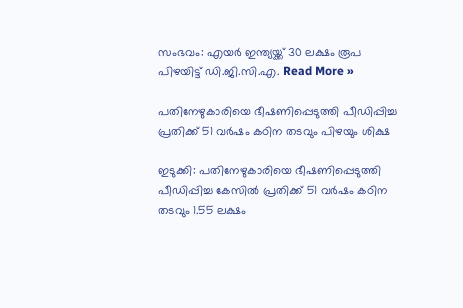സംഭവം: എയർ ഇന്ത്യയ്ക്ക് 30 ലക്ഷം രൂപ പിഴയിട്ട് ഡി.ജി.സി.എ. Read More »

പതിനേഴുകാരിയെ ഭീഷണിപ്പെടുത്തി പീഡിപ്പിച്ച പ്രതിക്ക് 51 വർഷം കഠിന തടവും പിഴയും ശിക്ഷ

ഇടുക്കി: പതിനേഴുകാരിയെ ഭീഷണിപ്പെടുത്തി പീഡിപ്പിച്ച കേസിൽ പ്രതിക്ക് 51 വർഷം കഠിന തടവും 1.55 ലക്ഷം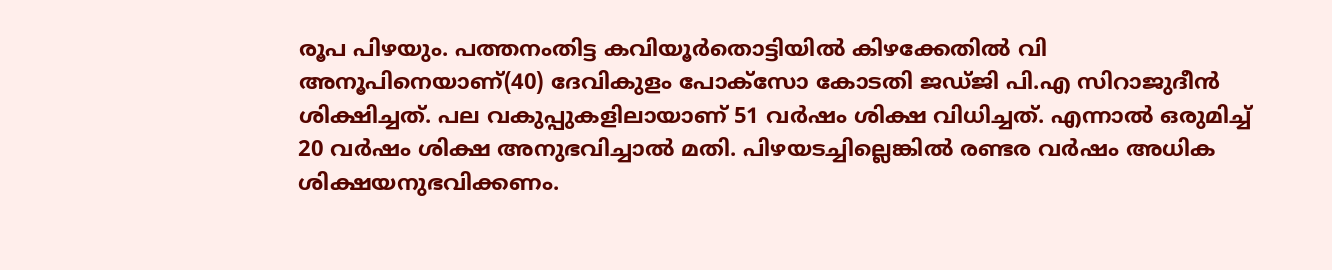രൂപ പിഴയും. പത്തനംതിട്ട കവിയൂർതൊട്ടിയിൽ കിഴക്കേതിൽ വി അനൂപിനെയാണ്(40) ദേവികുളം പോക്സോ കോടതി ജഡ്‌ജി പി.എ സിറാജുദീൻ ശിക്ഷിച്ചത്. പല വകുപ്പുകളിലായാണ് 51 വർഷം ശിക്ഷ വിധിച്ചത്. എന്നാൽ ഒരുമിച്ച് 20 വർഷം ശിക്ഷ അനുഭവിച്ചാൽ മതി. പിഴയടച്ചില്ലെങ്കിൽ രണ്ടര വർഷം അധിക ശിക്ഷയനുഭവിക്കണം.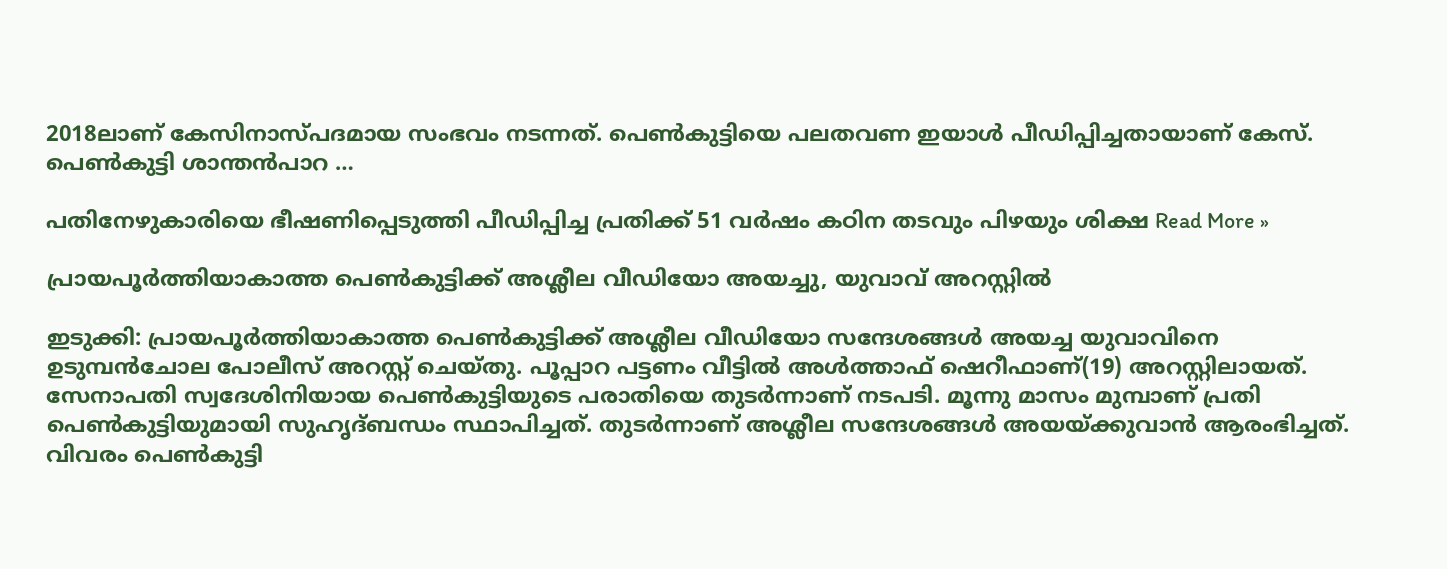2018ലാണ് കേസിനാസ്പ‌ദമായ സംഭവം നടന്നത്. പെൺകുട്ടിയെ പലതവണ ഇയാൾ പീഡിപ്പിച്ചതായാണ് കേസ്. പെൺകുട്ടി ശാന്തൻപാറ …

പതിനേഴുകാരിയെ ഭീഷണിപ്പെടുത്തി പീഡിപ്പിച്ച പ്രതിക്ക് 51 വർഷം കഠിന തടവും പിഴയും ശിക്ഷ Read More »

പ്രായപൂർത്തിയാകാത്ത പെൺകുട്ടിക്ക് അശ്ലീല വീഡിയോ അയച്ചു, യുവാവ് അറസ്റ്റിൽ

ഇടുക്കി: പ്രായപൂർത്തിയാകാത്ത പെൺകുട്ടിക്ക് അശ്ലീല വീഡിയോ സന്ദേശങ്ങൾ അയച്ച യുവാവിനെ ഉടുമ്പൻചോല പോലീസ് അറസ്റ്റ് ചെയ്തു. പൂപ്പാറ പട്ടണം വീട്ടിൽ അൾത്താഫ് ഷെറീഫാണ്(19) അറസ്റ്റിലായത്. സേനാപതി സ്വദേശിനിയായ പെൺകുട്ടിയുടെ പരാതിയെ തുടർന്നാണ് നടപടി. മൂന്നു മാസം മുമ്പാണ് പ്രതി പെൺകുട്ടിയുമായി സുഹൃദ്‌ബന്ധം സ്ഥാപിച്ചത്. തുടർന്നാണ് അശ്ലീല സന്ദേശങ്ങൾ അയയ്ക്കുവാൻ ആരംഭിച്ചത്. വിവരം പെൺകുട്ടി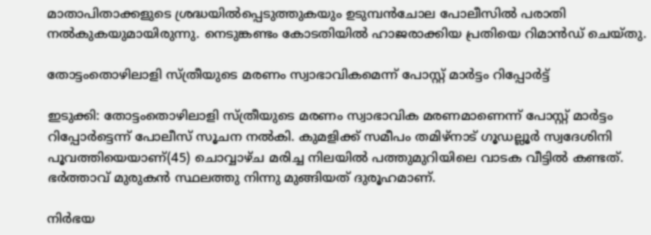മാതാപിതാക്കളുടെ ശ്രദ്ധയിൽപ്പെടുത്തുകയും ഉടുമ്പൻചോല പോലീസിൽ പരാതി നൽകുകയുമായിരുന്നു. നെടുങ്കണ്ടം കോടതിയിൽ ഹാജരാക്കിയ പ്രതിയെ റിമാൻഡ് ചെയ്‌തു.

തോട്ടംതൊഴിലാളി സ്ത്രീയുടെ മരണം സ്വാഭാവികമെന്ന് പോസ്റ്റ് മാർട്ടം റിപ്പോർട്ട്

ഇടുക്കി: തോട്ടംതൊഴിലാളി സ്ത്രീയുടെ മരണം സ്വാഭാവിക മരണമാണെന്ന് പോസ്റ്റ് മാർട്ടം റിപ്പോർട്ടെന്ന് പോലീസ് സൂചന നൽകി. കുമളിക്ക് സമീപം തമിഴ്‌നാട് ഗൂഡല്ലൂർ സ്വദേശിനി പൂവത്തിയെയാണ്(45) ചൊവ്വാഴ്ച‌ മരിച്ച നിലയിൽ പത്തുമുറിയിലെ വാടക വീട്ടിൽ കണ്ടത്. ഭർത്താവ് മുരുകൻ സ്ഥലത്തു നിന്നു മുങ്ങിയത് ദുരൂഹമാണ്.

നിർഭയ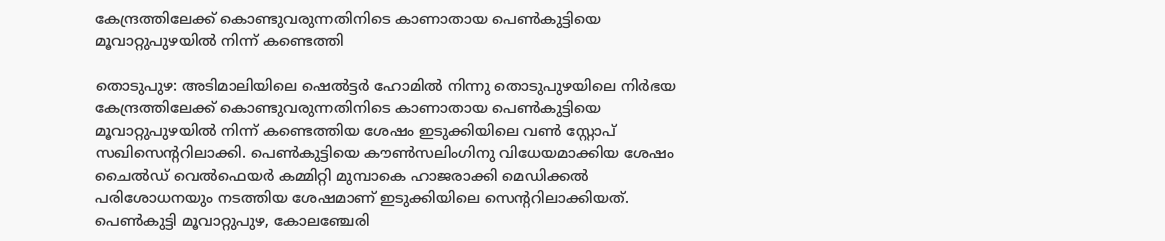കേന്ദ്രത്തിലേക്ക് കൊണ്ടുവരുന്നതിനിടെ കാണാതായ പെൺകുട്ടിയെ മൂവാറ്റുപുഴയിൽ നിന്ന് കണ്ടെത്തി

തൊടുപുഴ: അടിമാലിയിലെ ഷെൽട്ടർ ഹോമിൽ നിന്നു തൊടുപുഴയിലെ നിർഭയ കേന്ദ്രത്തിലേക്ക് കൊണ്ടുവരുന്നതിനിടെ കാണാതായ പെൺകുട്ടിയെ മൂവാറ്റുപുഴയിൽ നിന്ന് കണ്ടെത്തിയ ശേഷം ഇടുക്കിയിലെ വൺ സ്റ്റോപ് സഖിസെൻ്ററിലാക്കി. പെൺകുട്ടിയെ കൗൺസലിംഗിനു വിധേയമാക്കിയ ശേഷം ചൈൽഡ് വെൽഫെയർ കമ്മിറ്റി മുമ്പാകെ ഹാജരാക്കി മെഡിക്കൽ പരിശോധനയും നടത്തിയ ശേഷമാണ് ഇടുക്കിയിലെ സെന്ററിലാക്കിയത്. പെൺകുട്ടി മൂവാറ്റുപുഴ, കോലഞ്ചേരി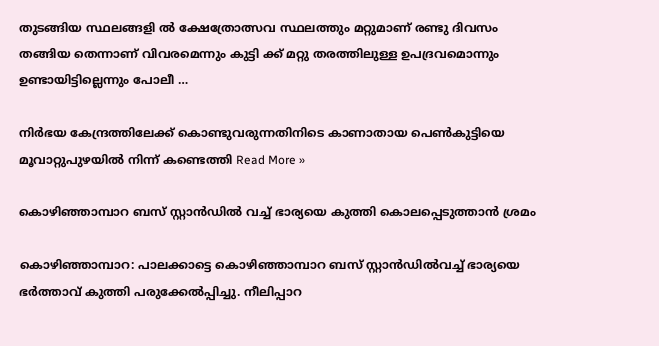തുടങ്ങിയ സ്ഥലങ്ങളി ൽ ക്ഷേത്രോത്സവ സ്ഥലത്തും മറ്റുമാണ് രണ്ടു ദിവസം തങ്ങിയ തെന്നാണ് വിവരമെന്നും കുട്ടി ക്ക് മറ്റു തരത്തിലുള്ള ഉപദ്രവമൊന്നും ഉണ്ടായിട്ടില്ലെന്നും പോലീ …

നിർഭയ കേന്ദ്രത്തിലേക്ക് കൊണ്ടുവരുന്നതിനിടെ കാണാതായ പെൺകുട്ടിയെ മൂവാറ്റുപുഴയിൽ നിന്ന് കണ്ടെത്തി Read More »

കൊഴിഞ്ഞാമ്പാറ ബസ് സ്റ്റാൻഡിൽ വച്ച് ഭാര്യയെ കുത്തി കൊലപ്പെടുത്താൻ ശ്രമം

കൊഴിഞ്ഞാമ്പാറ: പാലക്കാട്ടെ കൊഴിഞ്ഞാമ്പാറ ബസ് സ്റ്റാൻഡിൽവച്ച് ഭാര്യയെ ഭർത്താവ് കുത്തി പരുക്കേൽപ്പിച്ചു. നീലിപ്പാറ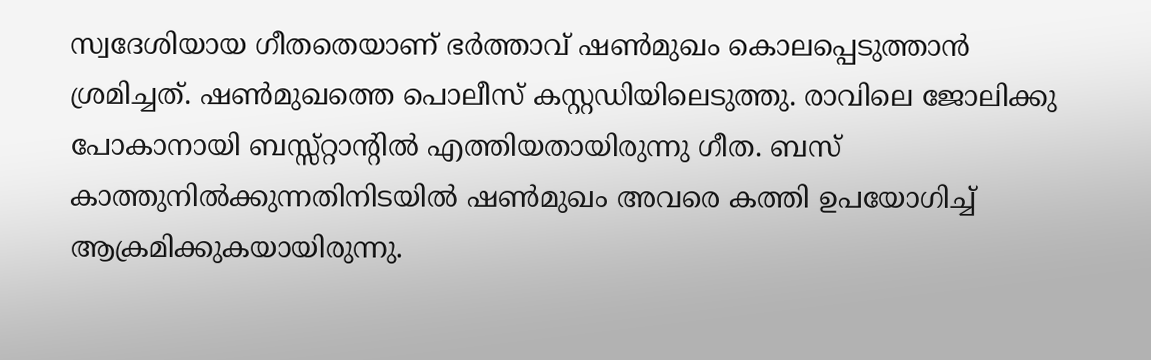സ്വദേശിയായ ഗീതതെയാണ് ഭർത്താവ് ഷൺമുഖം കൊലപ്പെടുത്താൻ ശ്രമിച്ചത്. ഷൺമുഖത്തെ പൊലീസ് കസ്റ്റഡിയിലെടുത്തു. രാവിലെ ജോലിക്കു പോകാനായി ബസ്സ്റ്റാന്‍റിൽ എത്തിയതായിരുന്നു ഗീത. ബസ് കാത്തുനിൽക്കുന്നതിനിടയിൽ ഷൺമുഖം അവരെ കത്തി ഉപയോഗിച്ച് ആക്രമിക്കുകയായിരുന്നു.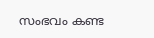സംഭവം കണ്ട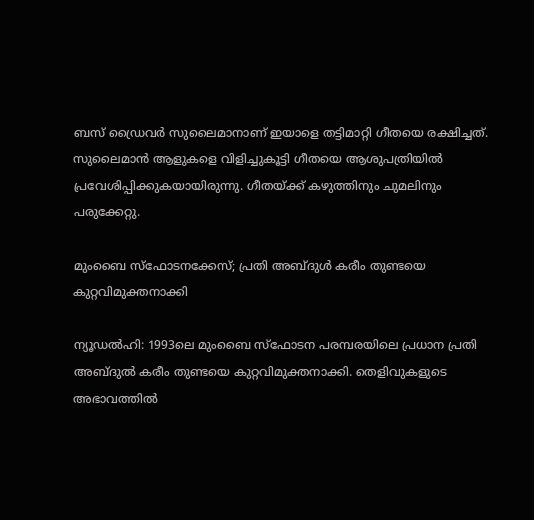ബസ് ഡ്രൈവർ സുലൈമാനാണ് ഇയാളെ തട്ടിമാറ്റി ഗീതയെ രക്ഷിച്ചത്. സുലൈമാൻ ആളുകളെ വിളിച്ചുകൂട്ടി ഗീതയെ ആശുപത്രിയിൽ പ്രവേശിപ്പിക്കുകയായിരുന്നു. ഗീതയ്ക്ക് കഴുത്തിനും ചുമലിനും പരുക്കേറ്റു.

മുംബൈ സ്ഫോടനക്കേസ്; പ്രതി അബ്ദുൾ കരീം തുണ്ടയെ കുറ്റവിമുക്തനാക്കി

ന്യൂഡൽഹി: 1993ലെ മുംബൈ സ്ഫോടന പരമ്പരയിലെ പ്രധാന പ്രതി അബ്ദുൽ കരീം തുണ്ടയെ കുറ്റവിമുക്തനാക്കി. തെളിവുകളുടെ അഭാവത്തിൽ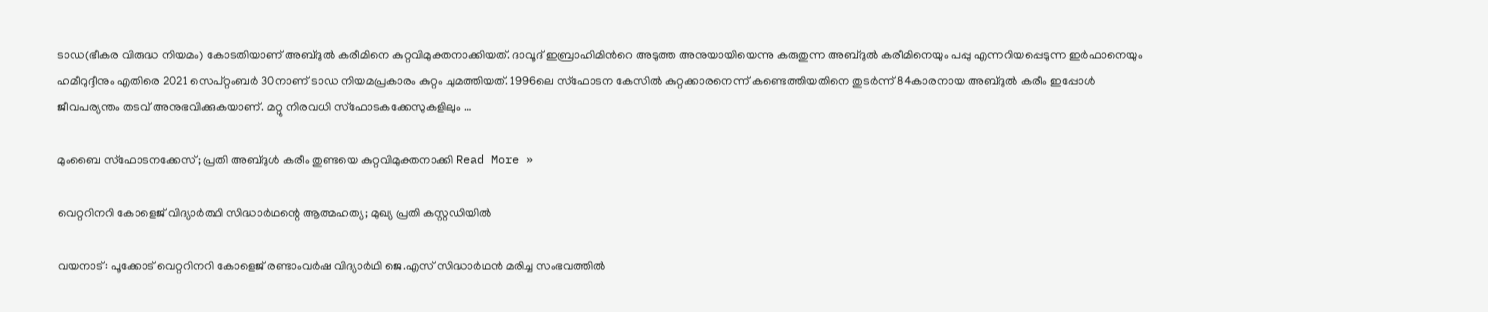ടാഡ(ഭീകര വിരുദ്ധ നിയമം) കോടതിയാണ് അബ്ദുൽ കരീമിനെ കുറ്റവിമുക്തനാക്കിയത്. ദാവൂദ് ഇബ്രാഹിമിൻറെ അടുത്ത അനുയായിയെന്നു കരുതുന്ന അബ്ദുൽ കരീമിനെയും പപ്പു എന്നറിയപ്പെടുന്ന ഇർഫാനെയും ഹമീറുദ്ദീനും എതിരെ 2021 സെപ്റ്റംബർ 30നാണ് ടാഡ നിയമപ്രകാരം കുറ്റം ചുമത്തിയത്. 1996ലെ സ്ഫോടന കേസിൽ കുറ്റക്കാരനെന്ന് കണ്ടെത്തിയതിനെ തുടർന്ന് 84കാരനായ അബ്ദുൽ കരീം ഇപ്പോൾ ജീവപര്യന്തം തടവ് അനുഭവിക്കുകയാണ്. മറ്റു നിരവധി സ്ഫോടകക്കേസുകളിലും …

മുംബൈ സ്ഫോടനക്കേസ്; പ്രതി അബ്ദുൾ കരീം തുണ്ടയെ കുറ്റവിമുക്തനാക്കി Read More »

വെറ്ററിനറി കോളെജ് വിദ്യാർത്ഥി സിദ്ധാർഥന്റെ ആത്മഹത്യ; മുഖ്യ പ്രതി കസ്റ്റഡിയിൽ

വയനാട്: പൂക്കോട് വെറ്ററിനറി കോളെജ് രണ്ടാംവർഷ വിദ്യാർഥി ജെ.എസ് സിദ്ധാർഥൻ മരിച്ച സംഭവത്തിൽ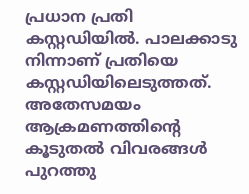പ്രധാന പ്രതി കസ്റ്റഡിയിൽ. പാലക്കാടു നിന്നാണ് പ്രതിയെ കസ്റ്റഡിയിലെടുത്തത്. അതേസമയം ആക്രമണത്തിന്‍റെ കൂടുതൽ വിവരങ്ങൾ പുറത്തു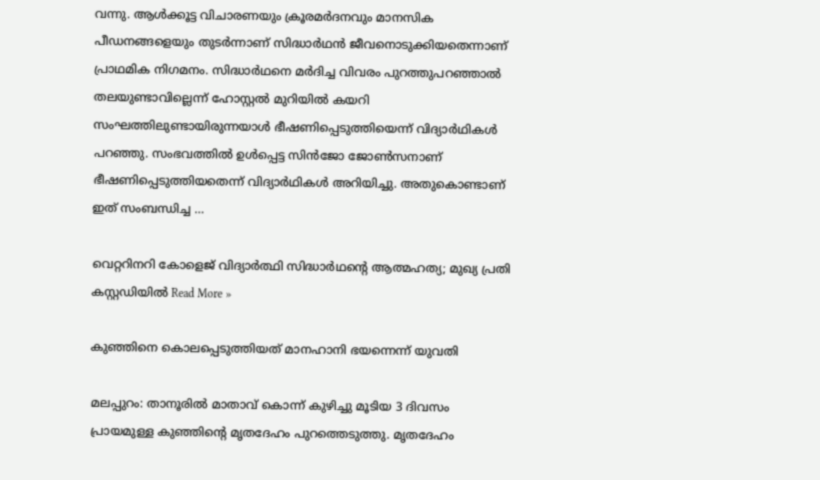വന്നു. ആൾക്കൂട്ട വിചാരണയും ക്രൂരമർദനവും മാനസിക പീഡനങ്ങളെയും തുടർന്നാണ് സിദ്ധാർഥൻ ജീവനൊടുക്കിയതെന്നാണ് പ്രാഥമിക നിഗമനം. സിദ്ധാർഥനെ മർദിച്ച വിവരം പുറത്തുപറഞ്ഞാൽ തലയുണ്ടാവില്ലെന്ന് ഹോസ്റ്റൽ മുറിയിൽ കയറി സംഘത്തിലുണ്ടായിരുന്നയാൾ ഭീഷണിപ്പെടുത്തിയെന്ന് വിദ്യാർഥികൾ പറഞ്ഞു. സംഭവത്തിൽ ഉൾപ്പെട്ട സിൻജോ ജോൺസനാണ് ഭീഷണിപ്പെടുത്തിയതെന്ന് വിദ്യാർഥികൾ അറിയിച്ചു. അതുകൊണ്ടാണ് ഇത് സംബന്ധിച്ച …

വെറ്ററിനറി കോളെജ് വിദ്യാർത്ഥി സിദ്ധാർഥന്റെ ആത്മഹത്യ; മുഖ്യ പ്രതി കസ്റ്റഡിയിൽ Read More »

കുഞ്ഞിനെ കൊലപ്പെടുത്തിയത് മാനഹാനി ഭയന്നെന്ന് യുവതി

മലപ്പുറം: താനൂരിൽ മാതാവ് കൊന്ന് കുഴിച്ചു മൂടിയ 3 ദിവസം പ്രായമുള്ള കുഞ്ഞിന്‍റെ മൃതദേഹം പുറത്തെടുത്തു. മൃതദേഹം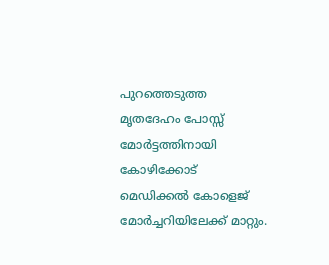പുറത്തെടുത്ത മൃതദേഹം പോസ്സ് മോർട്ടത്തിനായി കോഴിക്കോട് മെഡിക്കൽ കോളെജ് മോർച്ചറിയിലേക്ക് മാറ്റും.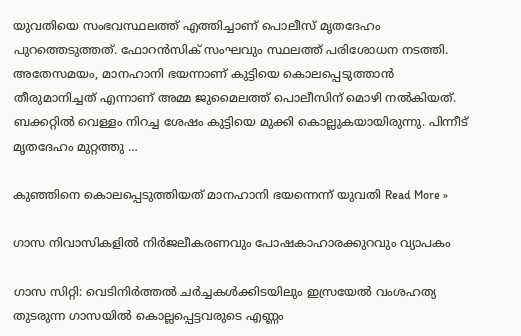യുവതിയെ സംഭവസ്ഥലത്ത് എത്തിച്ചാണ് പൊലീസ് മൃതദേഹം പുറത്തെടുത്തത്. ഫോറൻസിക് സംഘവും സ്ഥലത്ത് പരിശോധന നടത്തി. അതേസമയം, മാനഹാനി ഭയന്നാണ് കുട്ടിയെ കൊലപ്പെടുത്താൻ തീരുമാനിച്ചത് എന്നാണ് അമ്മ ജുമൈലത്ത് പൊലീസിന് മൊഴി നൽകിയത്. ബക്കറ്റിൽ വെള്ളം നിറച്ച ശേഷം കുട്ടിയെ മുക്കി കൊല്ലുകയായിരുന്നു. പിന്നീട് മൃതദേഹം മുറ്റത്തു …

കുഞ്ഞിനെ കൊലപ്പെടുത്തിയത് മാനഹാനി ഭയന്നെന്ന് യുവതി Read More »

ഗാസ നിവാസികളിൽ നിർജലീകരണവും പോഷകാഹാരക്കുറവും വ്യാപകം

ഗാസ സിറ്റി: വെടിനിർത്തൽ ചർച്ചകൾക്കിടയിലും ഇസ്രയേൽ വംശഹത്യ തുടരുന്ന ഗാസയിൽ കൊല്ലപ്പെട്ടവരുടെ എണ്ണം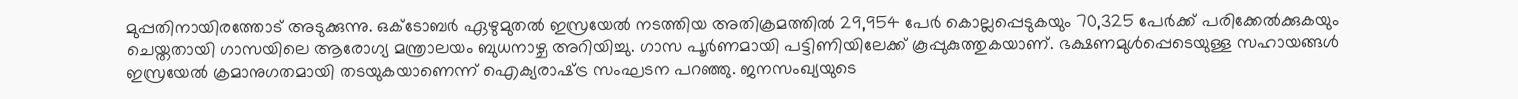മുപ്പതിനായിരത്തോട്‌ അടുക്കുന്നു. ഒക്ടോബർ ഏഴുമുതൽ ഇസ്രയേൽ നടത്തിയ അതിക്രമത്തിൽ 29,954 പേർ കൊല്ലപ്പെടുകയും 70,325 പേർക്ക് പരിക്കേൽക്കുകയും ചെയ്തതായി ഗാസയിലെ ആരോഗ്യ മന്ത്രാലയം ബുധനാഴ്ച അറിയിച്ചു. ഗാസ പൂർണമായി പട്ടിണിയിലേക്ക്‌ കൂപ്പുകുത്തുകയാണ്‌. ഭക്ഷണമുൾപ്പെടെയുള്ള സഹായങ്ങൾ ഇസ്രയേൽ ക്രമാനുഗതമായി തടയുകയാണെന്ന്‌ ഐക്യരാഷ്‌ട്ര സംഘടന പറഞ്ഞു. ജനസംഖ്യയുടെ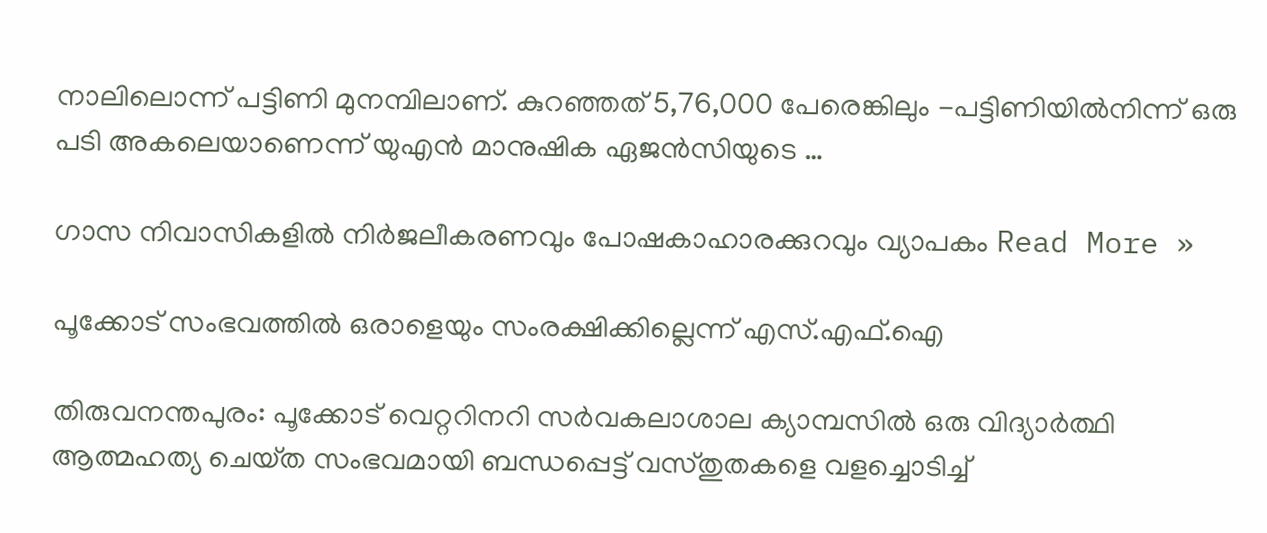നാലിലൊന്ന് പട്ടിണി മുനമ്പിലാണ്‌. കുറഞ്ഞത് 5,76,000 പേരെങ്കിലും -പട്ടിണിയിൽനിന്ന് ഒരു പടി അകലെയാണെന്ന്‌ യുഎൻ മാനുഷിക ഏജൻസിയുടെ …

ഗാസ നിവാസികളിൽ നിർജലീകരണവും പോഷകാഹാരക്കുറവും വ്യാപകം Read More »

പൂക്കോട് സംഭവത്തിൽ ഒരാളെയും സംരക്ഷിക്കില്ലെന്ന് എസ്‌.എഫ്‌.ഐ

തിരുവനന്തപുരം: പൂക്കോട് വെറ്ററിനറി സർവകലാശാല ക്യാമ്പസിൽ ഒരു വിദ്യാർത്ഥി ആത്മഹത്യ ചെയ്‌ത സംഭവമായി ബന്ധപ്പെട്ട് വസ്‌തുതകളെ വളച്ചൊടിച്ച്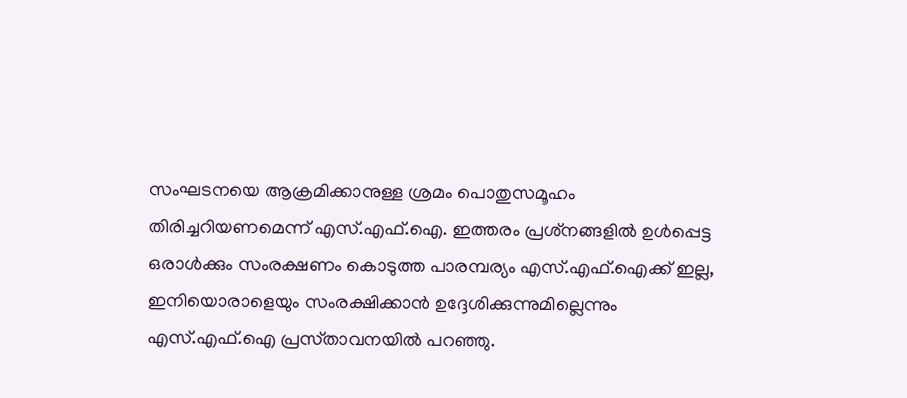സംഘടനയെ ആക്രമിക്കാനുള്ള ശ്രമം പൊതുസമൂഹം തിരിച്ചറിയണമെന്ന്‌ എസ്‌.എഫ്‌.ഐ. ഇത്തരം പ്രശ്‌നങ്ങളിൽ ഉൾപ്പെട്ട ഒരാൾക്കും സംരക്ഷണം കൊടുത്ത പാരമ്പര്യം എസ്‌.എഫ്‌.ഐക്ക് ഇല്ല, ഇനിയൊരാളെയും സംരക്ഷിക്കാൻ ഉദ്ദേശിക്കുന്നുമില്ലെന്നും എസ്‌.എഫ്‌.ഐ പ്രസ്‌താവനയിൽ പറഞ്ഞു.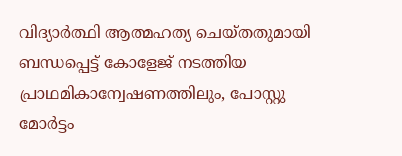വിദ്യാർത്ഥി ആത്മഹത്യ ചെയ്‌തതുമായി ബന്ധപ്പെട്ട് കോളേജ് നടത്തിയ പ്രാഥമികാന്വേഷണത്തിലും, പോസ്റ്റു മോർട്ടം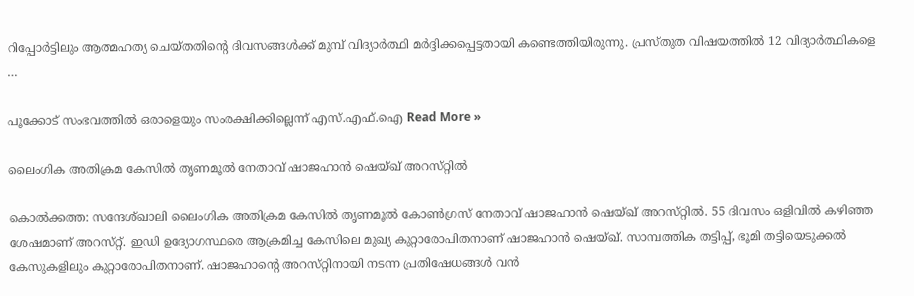റിപ്പോർട്ടിലും ആത്മഹത്യ ചെയ്‌തതിൻ്റെ ദിവസങ്ങൾക്ക് മുമ്പ് വിദ്യാർത്ഥി മർദ്ദിക്കപ്പെട്ടതായി കണ്ടെത്തിയിരുന്നു. പ്രസ്‌തുത വിഷയത്തിൽ 12 വിദ്യാർത്ഥികളെ …

പൂക്കോട് സംഭവത്തിൽ ഒരാളെയും സംരക്ഷിക്കില്ലെന്ന് എസ്‌.എഫ്‌.ഐ Read More »

ലൈംഗിക അതിക്രമ കേസിൽ തൃണമൂൽ നേതാവ്‌ ഷാജഹാൻ ഷെയ്‌ഖ്‌ അറസ്‌റ്റിൽ

കൊൽക്കത്ത: സന്ദേശ്‌ഖാലി ലൈംഗിക അതിക്രമ കേസിൽ തൃണമൂൽ കോൺഗ്രസ്‌ നേതാവ്‌ ഷാജഹാൻ ഷെയ്‌ഖ്‌ അറസ്‌റ്റിൽ. 55 ദിവസം ഒളിവിൽ കഴിഞ്ഞ ശേഷമാണ്‌ അറസ്‌റ്റ്‌. ഇഡി ഉദ്യോഗസ്ഥരെ ആക്രമിച്ച കേസിലെ മുഖ്യ കുറ്റാരോപിതനാണ്‌ ഷാജഹാൻ ഷെയ്‌ഖ്‌. സാമ്പത്തിക തട്ടിപ്പ്‌, ഭൂമി തട്ടിയെടുക്കൽ കേസുകളിലും കുറ്റാരോപിതനാണ്‌. ഷാജഹാന്റെ അറസ്‌റ്റിനായി നടന്ന പ്രതിഷേധങ്ങൾ വൻ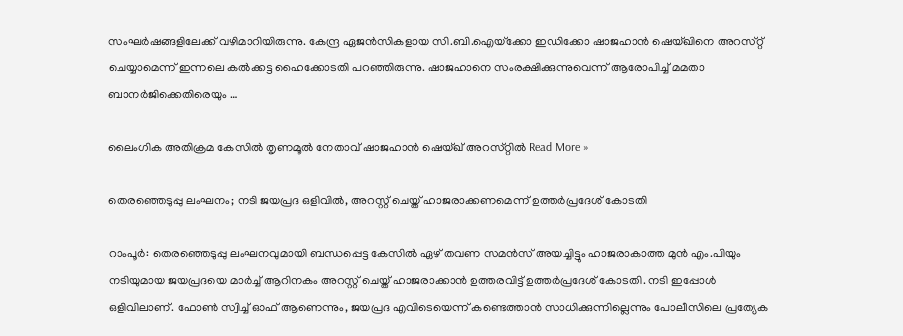സംഘർഷങ്ങളിലേക്ക്‌ വഴിമാറിയിരുന്നു. കേന്ദ്ര ഏജൻസികളായ സി.ബി.ഐയ്‌ക്കോ ഇഡിക്കോ ഷാജഹാൻ ഷെയ്‌ഖിനെ അറസ്‌റ്റ്‌ ചെയ്യാമെന്ന്‌ ഇന്നലെ കൽക്കട്ട ഹൈക്കോടതി പറഞ്ഞിരുന്നു. ഷാജഹാനെ സംരക്ഷിക്കുന്നുവെന്ന്‌ ആരോപിച്ച്‌ മമതാ ബാനർജിക്കെതിരെയും …

ലൈംഗിക അതിക്രമ കേസിൽ തൃണമൂൽ നേതാവ്‌ ഷാജഹാൻ ഷെയ്‌ഖ്‌ അറസ്‌റ്റിൽ Read More »

തെരഞ്ഞെടുപ്പു ലംഘനം; നടി ജയപ്രദ ഒളിവിൽ, അറസ്റ്റ് ചെയ്ത് ഹാജരാക്കണമെന്ന് ഉത്തർപ്രദേശ് കോടതി

റാംപൂർ: തെരഞ്ഞെടുപ്പു ലംഘനവുമായി ബന്ധപ്പെട്ട കേസിൽ ഏഴ് തവണ സമൻസ് അയച്ചിട്ടും ഹാജരാകാത്ത മുൻ എം.പിയും നടിയുമായ ജയപ്രദയെ മാർച്ച് ആറിനകം അറസ്റ്റ് ചെയ്ത് ഹാജരാക്കാൻ ഉത്തരവിട്ട് ഉത്തർപ്രദേശ് കോടതി. നടി ഇപ്പോൾ ഒളിവിലാണ്. ഫോൺ സ്വിച്ച് ഓഫ് ആണെന്നും, ജയപ്രദ എവിടെയെന്ന് കണ്ടെത്താൻ സാധിക്കുന്നില്ലെന്നും പോലീസിലെ പ്രത്യേക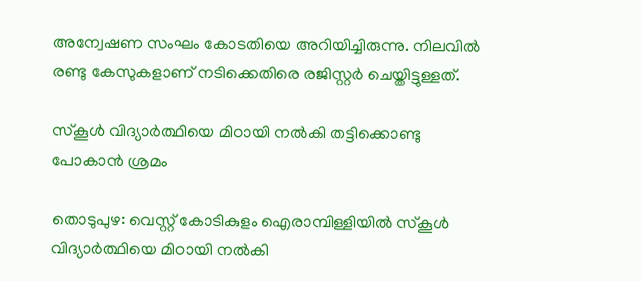അന്വേഷണ സംഘം കോടതിയെ അറിയിച്ചിരുന്നു. നിലവിൽ രണ്ടു കേസുകളാണ് നടിക്കെതിരെ രജിസ്റ്റർ ചെയ്തിട്ടുള്ളത്.

സ്കൂൾ വിദ്യാർത്ഥിയെ മിഠായി നൽകി തട്ടിക്കൊണ്ടു പോകാൻ ശ്രമം

തൊടുപുഴ: വെസ്റ്റ് കോടികുളം ഐരാമ്പിള്ളിയിൽ സ്കൂൾ വിദ്യാർത്ഥിയെ മിഠായി നൽകി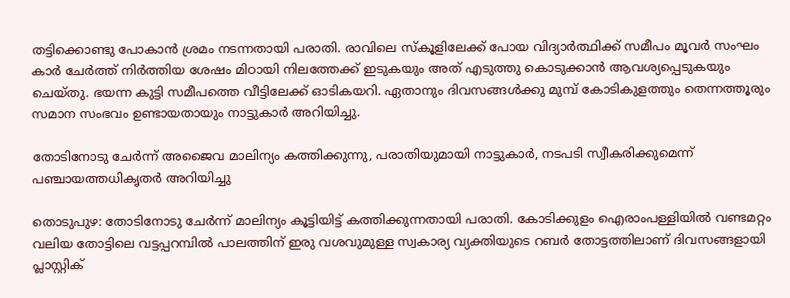തട്ടിക്കൊണ്ടു പോകാൻ ശ്രമം നടന്നതായി പരാതി. രാവിലെ സ്‌കൂളിലേക്ക് പോയ വിദ്യാർത്ഥിക്ക് സമീപം മൂവർ സംഘം കാർ ചേർത്ത് നിർത്തിയ ശേഷം മിഠായി നിലത്തേക്ക് ഇടുകയും അത് എടുത്തു കൊടുക്കാൻ ആവശ്യപ്പെടുകയും ചെയ്തു. ഭയന്ന കുട്ടി സമീപത്തെ വീട്ടിലേക്ക് ഓടികയറി. ഏതാനും ദിവസങ്ങൾക്കു മുമ്പ് കോടികുളത്തും തെന്നത്തൂരും സമാന സംഭവം ഉണ്ടായതായും നാട്ടുകാർ അറിയിച്ചു.

തോടിനോടു ചേർന്ന് അജൈവ മാലിന്യം കത്തിക്കുന്നു, പരാതിയുമായി നാട്ടുകാർ, നടപടി സ്വീകരിക്കുമെന്ന് പഞ്ചായത്തധികൃതർ അറിയിച്ചു

തൊടുപുഴ: തോടിനോടു ചേർന്ന് മാലിന്യം കൂട്ടിയിട്ട് കത്തിക്കുന്നതായി പരാതി. കോടിക്കുളം ഐരാംപള്ളിയിൽ വണ്ടമറ്റം വലിയ തോട്ടിലെ വട്ടപ്പറമ്പിൽ പാലത്തിന് ഇരു വശവുമുള്ള സ്വകാര്യ വ്യക്തിയുടെ റബർ തോട്ടത്തിലാണ് ദിവസങ്ങളായി പ്ലാസ്റ്റിക്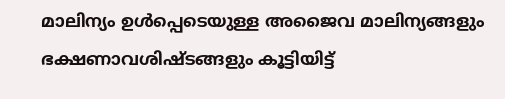മാലിന്യം ഉൾപ്പെടെയുള്ള അജൈവ മാലിന്യങ്ങളും ഭക്ഷണാവശിഷ്ടങ്ങളും കൂട്ടിയിട്ട്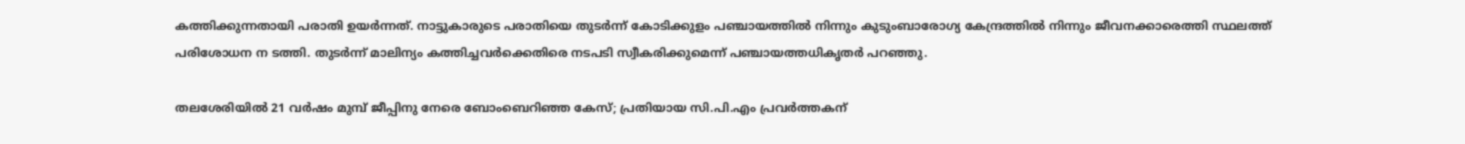കത്തിക്കുന്നതായി പരാതി ഉയർന്നത്. നാട്ടുകാരുടെ പരാതിയെ തുടർന്ന് കോടിക്കുളം പഞ്ചായത്തിൽ നിന്നും കുടുംബാരോഗ്യ കേന്ദ്രത്തിൽ നിന്നും ജീവനക്കാരെത്തി സ്ഥലത്ത് പരിശോധന ന ടത്തി. തുടർന്ന് മാലിന്യം കത്തിച്ചവർക്കെതിരെ നടപടി സ്വീകരിക്കുമെന്ന് പഞ്ചായത്തധികൃതർ പറഞ്ഞു.

തലശേരിയിൽ 21 വർഷം മുമ്പ് ജീപ്പിനു നേരെ ബോംബെറിഞ്ഞ കേസ്; പ്രതിയായ സി.പി.എം പ്രവർത്തകന്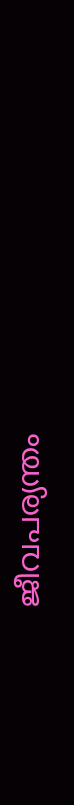ജീവപര്യന്തം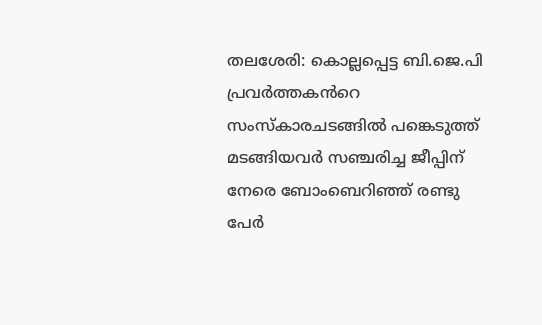തലശേരി: കൊല്ലപ്പെട്ട ബി.ജെ.പി പ്രവർത്തകൻറെ സംസ്കാരചടങ്ങിൽ പങ്കെടുത്ത് മടങ്ങിയവർ സഞ്ചരിച്ച ജീപ്പിന് നേരെ ബോംബെറിഞ്ഞ് രണ്ടു പേർ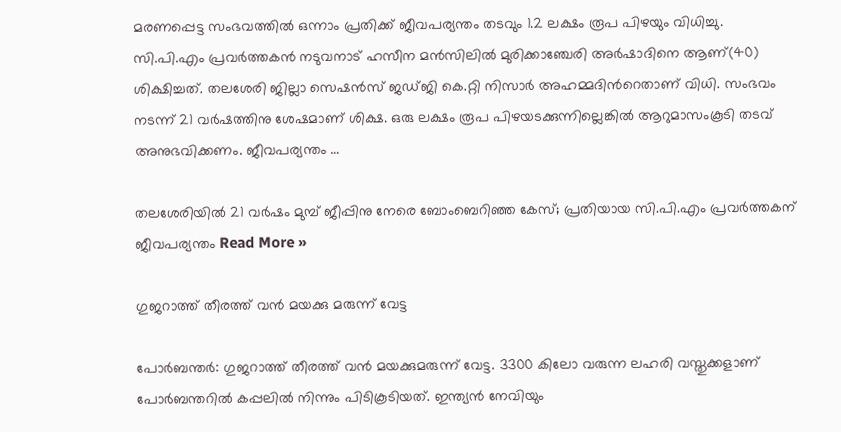മരണപ്പെട്ട സംഭവത്തിൽ ഒന്നാം പ്രതിക്ക് ജീവപര്യന്തം തടവും 1.2 ലക്ഷം രൂപ പിഴയും വിധിച്ചു. സി.പി.എം പ്രവർത്തകൻ നടുവനാട് ഹസീന മൻസിലിൽ മുരിക്കാഞ്ചേരി അർഷാദിനെ ആണ്(40) ശിക്ഷിച്ചത്. തലശേരി ജില്ലാ സെഷൻസ് ജഡ്ജി കെ.റ്റി നിസാർ അഹമ്മദിൻറെതാണ് വിധി. സംഭവം നടന്ന് 21 വർഷത്തിനു ശേഷമാണ് ശിക്ഷ. ഒരു ലക്ഷം രൂപ പിഴയടക്കുന്നില്ലെങ്കിൽ ആറുമാസംകൂടി തടവ് അനുഭവിക്കണം. ജീവപര്യന്തം …

തലശേരിയിൽ 21 വർഷം മുമ്പ് ജീപ്പിനു നേരെ ബോംബെറിഞ്ഞ കേസ്; പ്രതിയായ സി.പി.എം പ്രവർത്തകന് ജീവപര്യന്തം Read More »

ഗുജറാത്ത് തീരത്ത് വൻ മയക്കു മരുന്ന് വേട്ട

പോർബന്തർ: ഗുജറാത്ത് തീരത്ത് വൻ മയക്കുമരുന്ന് വേട്ട. 3300 കിലോ വരുന്ന ലഹരി വസ്തുക്കളാണ് പോർബന്തറിൽ കപ്പലിൽ നിന്നും പിടികൂടിയത്. ഇന്ത്യൻ നേവിയും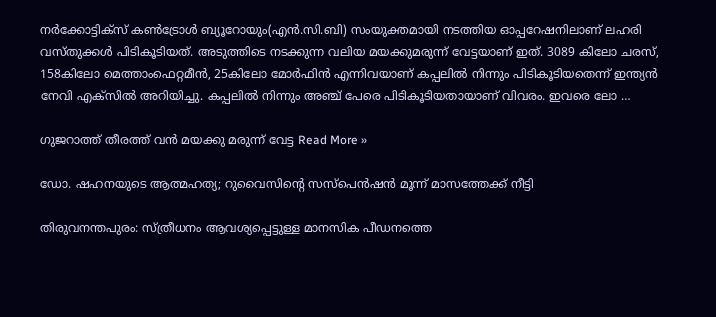നർക്കോട്ടിക്സ് കൺട്രോൾ ബ്യൂറോയും(എൻ.സി.ബി) സംയുക്തമായി നടത്തിയ ഓപ്പറേഷനിലാണ് ലഹരി വസ്തുക്കൾ പിടികൂടിയത്. അടുത്തിടെ നടക്കുന്ന വലിയ മയക്കുമരുന്ന് വേട്ടയാണ് ഇത്. 3089 കിലോ ചരസ്, 158കിലോ മെത്താംഫെറ്റമീൻ, 25കിലോ മോർഫിൻ എന്നിവയാണ് കപ്പലിൽ നിന്നും പിടികൂടിയതെന്ന് ഇന്ത്യൻ നേവി എക്സിൽ അറിയിച്ചു. കപ്പലിൽ നിന്നും അഞ്ച് പേരെ പിടികൂടിയതായാണ് വിവരം. ഇവരെ ലോ …

ഗുജറാത്ത് തീരത്ത് വൻ മയക്കു മരുന്ന് വേട്ട Read More »

ഡോ. ഷഹനയുടെ ആത്മഹത്യ; റുവൈസിന്റെ സസ്പെൻഷൻ മൂന്ന് മാസത്തേക്ക് നീട്ടി

തിരുവനന്തപുരം: സ്ത്രീധനം ആവശ്യപ്പെട്ടുള്ള മാനസിക പീഡനത്തെ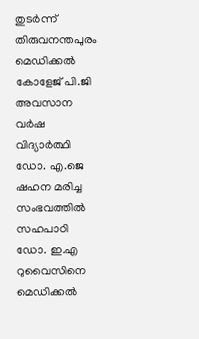തുടർന്ന് തിരുവനന്തപുരം മെഡിക്കൽ കോളേജ്‌ പി.ജി അവസാന വർഷ വിദ്യാർത്ഥി ഡോ. എ.ജെ ഷഹന മരിച്ച സംഭവത്തിൽ സഹപാഠി ഡോ. ഇ.എ റുവൈസിനെ മെഡിക്കൽ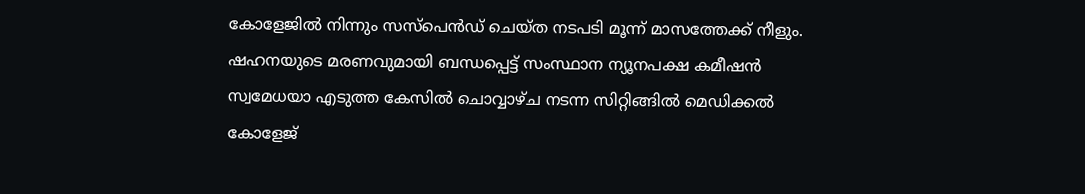കോളേജിൽ നിന്നും സസ്പെൻഡ്‌ ചെയ്‌ത നടപടി മൂന്ന്‌ മാസത്തേക്ക്‌ നീളും. ഷഹനയുടെ മരണവുമായി ബന്ധപ്പെട്ട് സംസ്ഥാന ന്യൂനപക്ഷ കമീഷൻ സ്വമേധയാ എടുത്ത കേസിൽ ചൊവ്വാഴ്‌ച നടന്ന സിറ്റിങ്ങിൽ മെഡിക്കൽ കോളേജ്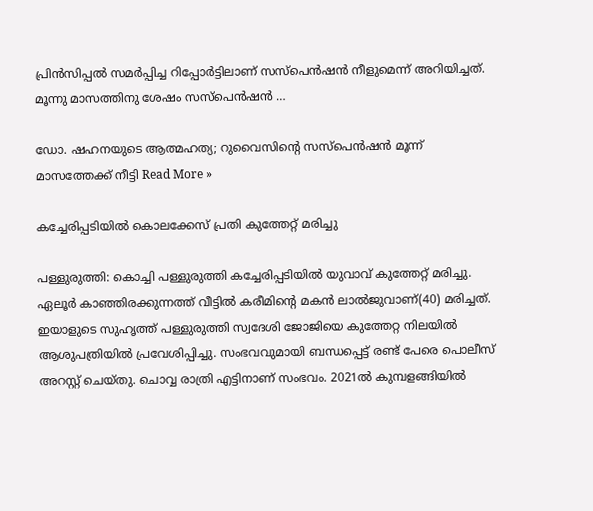പ്രിൻസിപ്പൽ സമർപ്പിച്ച റിപ്പോർട്ടിലാണ് സസ്‌പെൻഷൻ നീളുമെന്ന്‌ അറിയിച്ചത്‌. മൂന്നു മാസത്തിനു ശേഷം സസ്‌പെൻഷൻ …

ഡോ. ഷഹനയുടെ ആത്മഹത്യ; റുവൈസിന്റെ സസ്പെൻഷൻ മൂന്ന് മാസത്തേക്ക് നീട്ടി Read More »

കച്ചേരിപ്പടിയിൽ കൊലക്കേസ്‌ പ്രതി കുത്തേറ്റ്‌ മരിച്ചു

പള്ളുരുത്തി: കൊച്ചി പള്ളുരുത്തി കച്ചേരിപ്പടിയിൽ യുവാവ്‌ കുത്തേറ്റ്‌ മരിച്ചു. ഏലൂർ കാഞ്ഞിരക്കുന്നത്ത് വീട്ടിൽ കരീമിന്റെ മകൻ ലാൽജുവാണ്‌(40) മരിച്ചത്‌. ഇയാളുടെ സുഹൃത്ത്‌ പള്ളുരുത്തി സ്വദേശി ജോജിയെ കുത്തേറ്റ നിലയിൽ ആശുപത്രിയിൽ പ്രവേശിപ്പിച്ചു. സംഭവവുമായി ബന്ധപ്പെട്ട് രണ്ട് പേരെ പൊലീസ് അറസ്റ്റ് ചെയ്തു. ചൊവ്വ രാത്രി എട്ടിനാണ്‌ സംഭവം. 2021ൽ കുമ്പളങ്ങിയിൽ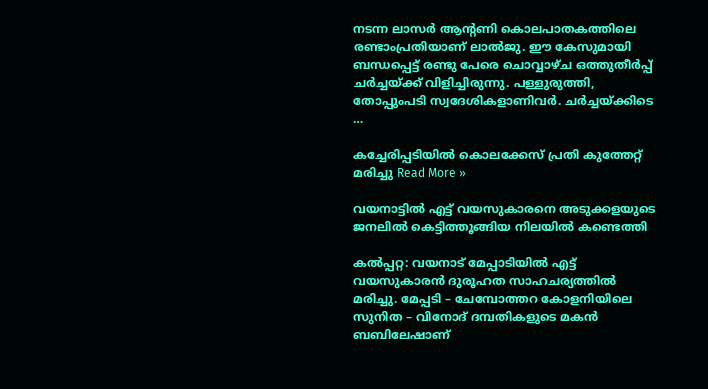നടന്ന ലാസർ ആന്റണി കൊലപാതകത്തിലെ രണ്ടാംപ്രതിയാണ്‌ ലാൽജു. ഈ കേസുമായി ബന്ധപ്പെട്ട്‌ രണ്ടു പേരെ ചൊവ്വാഴ്‌ച ഒത്തുതീർപ്പ്‌ ചർച്ചയ്ക്ക്‌ വിളിച്ചിരുന്നു. പള്ളുരുത്തി, തോപ്പുംപടി സ്വദേശികളാണിവർ. ചർച്ചയ്‌ക്കിടെ …

കച്ചേരിപ്പടിയിൽ കൊലക്കേസ്‌ പ്രതി കുത്തേറ്റ്‌ മരിച്ചു Read More »

വയനാട്ടിൽ എട്ട് വയസുകാരനെ അടുക്കളയുടെ ജനലിൽ കെട്ടിത്തൂങ്ങിയ നിലയിൽ കണ്ടെത്തി

കൽപ്പറ്റ: വയനാട് മേപ്പാടിയിൽ എട്ട് വയസുകാരൻ ദുരൂഹത സാഹചര്യത്തിൽ മരിച്ചു. മേപ്പടി – ചേമ്പോത്തറ കോളനിയിലെ സുനിത – വിനോദ് ദമ്പതികളുടെ മകൻ ബബിലേഷാണ്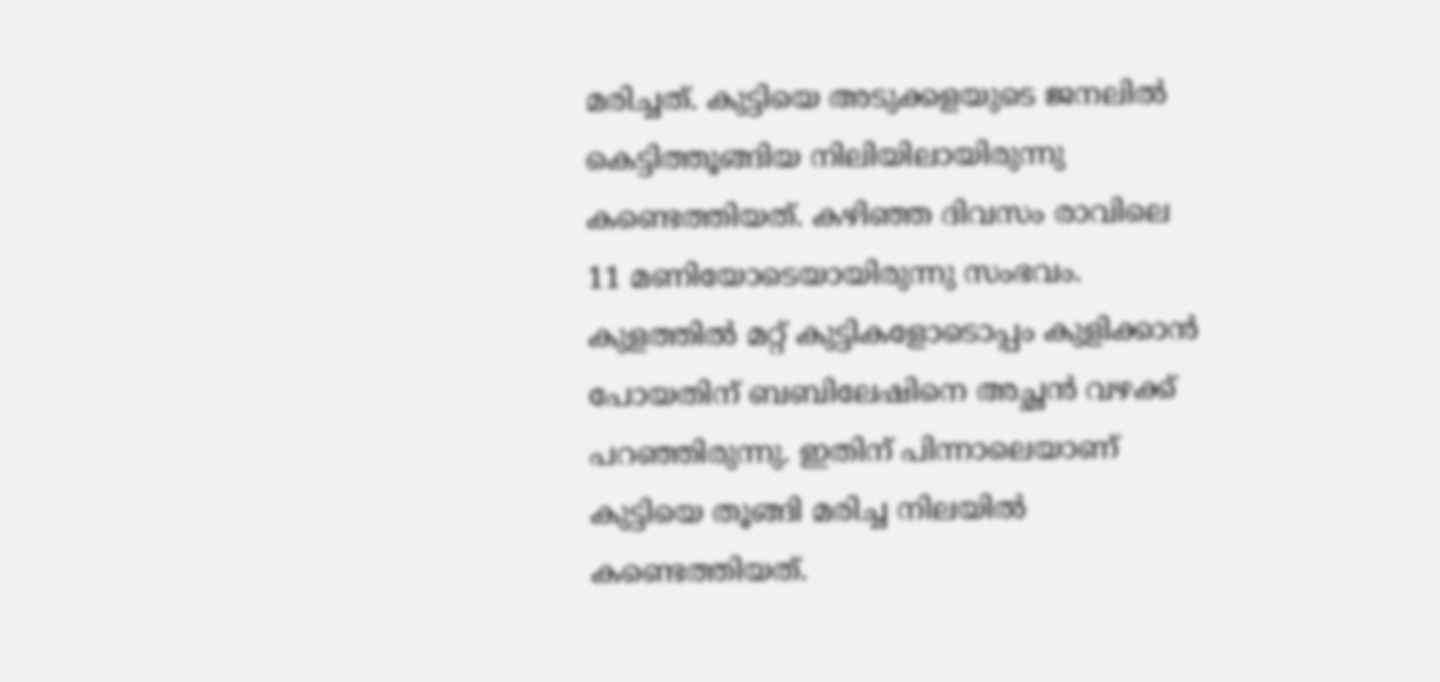മരിച്ചത്. കുട്ടിയെ അടുക്കളയുടെ ജനലിൽ കെട്ടിത്തൂങ്ങിയ നിലിയിലായിരുന്നു കണ്ടെത്തിയത്. കഴിഞ്ഞ ദിവസം രാവിലെ 11 മണിയോടെയായിരുന്നു സംഭവം. കുളത്തിൽ മറ്റ് കുട്ടികളോടൊപ്പം കുളിക്കാൻ പോയതിന് ബബിലേഷിനെ അച്ഛൻ വഴക്ക് പറഞ്ഞിരുന്നു. ഇതിന് പിന്നാലെയാണ് കുട്ടിയെ തൂങ്ങി മരിച്ച നിലയിൽ കണ്ടെത്തിയത്.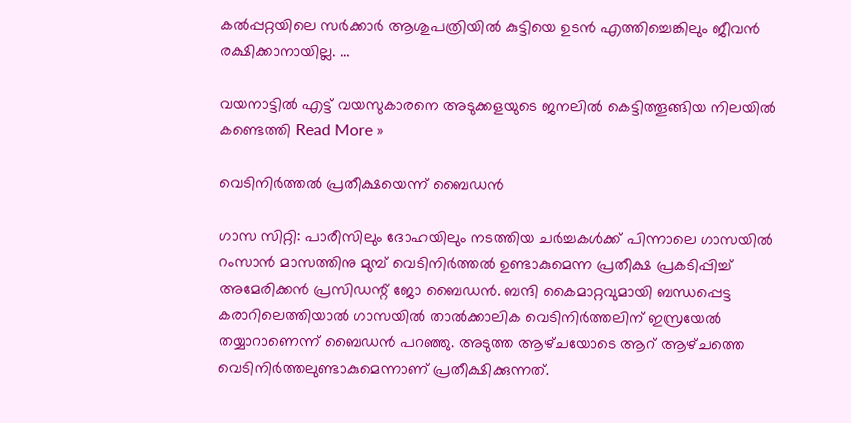കൽപ്പറ്റയിലെ സർക്കാർ ആശുപത്രിയിൽ കുട്ടിയെ ഉടൻ എത്തിച്ചെങ്കിലും ജീവൻ രക്ഷിക്കാനായില്ല. …

വയനാട്ടിൽ എട്ട് വയസുകാരനെ അടുക്കളയുടെ ജനലിൽ കെട്ടിത്തൂങ്ങിയ നിലയിൽ കണ്ടെത്തി Read More »

വെടിനിർത്തൽ പ്രതീക്ഷയെന്ന് ബൈഡന്‍

ഗാസ സിറ്റി: പാരീസിലും ദോഹയിലും നടത്തിയ ചര്‍ച്ചകള്‍ക്ക് പിന്നാലെ ഗാസയിൽ റംസാൻ മാസത്തിനു മുമ്പ്‌ വെടിനിർത്തൽ ഉണ്ടാകുമെന്ന പ്രതീക്ഷ പ്രകടിപ്പിച്ച് അമേരിക്കന്‍ പ്രസിഡന്റ് ജോ ബൈഡന്‍. ബന്ദി കൈമാറ്റവുമായി ബന്ധപ്പെട്ട കരാറിലെത്തിയാൽ ഗാസയിൽ താൽക്കാലിക വെടിനിർത്തലിന്‌ ഇസ്രയേൽ തയ്യാറാണെന്ന്‌ ബൈഡൻ പറഞ്ഞു. അടുത്ത ആഴ്‌ചയോടെ ആറ്‌ ആഴ്‌ചത്തെ വെടിനിർത്തലുണ്ടാകുമെന്നാണ്‌ പ്രതീക്ഷിക്കുന്നത്‌.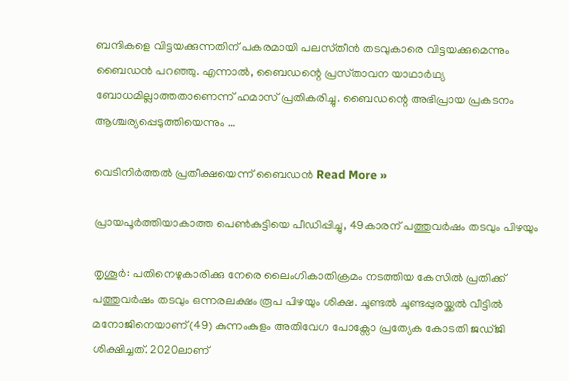ബന്ദികളെ വിട്ടയക്കുന്നതിന്‌ പകരമായി പലസ്‌തീൻ തടവുകാരെ വിട്ടയക്കുമെന്നും ബൈഡൻ പറഞ്ഞു. എന്നാല്‍, ബൈഡന്റെ പ്രസ്‌താവന യാഥാർഥ്യ ബോധമില്ലാത്തതാണെന്ന്‌ ഹമാസ്‌ പ്രതികരിച്ചു. ബൈഡന്റെ അഭിപ്രായ പ്രകടനം ആശ്ചര്യപ്പെടുത്തിയെന്നും …

വെടിനിർത്തൽ പ്രതീക്ഷയെന്ന് ബൈഡന്‍ Read More »

പ്രായപൂർത്തിയാകാത്ത പെൺകുട്ടിയെ പീഡിപ്പിച്ചു, 49കാരന് പത്തുവർഷം തടവും പിഴയും

തൃശൂർ: പതിനെഴുകാരിക്കു നേരെ ലൈംഗികാതിക്രമം നടത്തിയ കേസിൽ പ്രതിക്ക് പത്തുവർഷം തടവും ഒന്നരലക്ഷം രൂപ പിഴയും ശിക്ഷ. ചൂണ്ടൽ ചൂണ്ടപ്പുരയ്ക്കൽ വീട്ടിൽ മനോജിനെയാണ്(49) കുന്നംകുളം അതിവേഗ പോക്സോ പ്രത്യേക കോടതി ജഡ്ജി ശിക്ഷിച്ചത്. 2020ലാണ്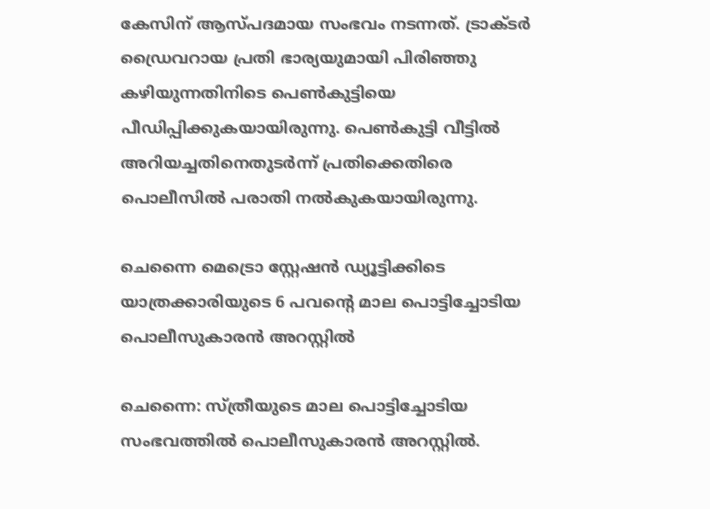കേസിന് ആസ്പദമായ സംഭവം നടന്നത്. ട്രാക്‌ടർ ഡ്രൈവറായ പ്രതി ഭാര്യയുമായി പിരിഞ്ഞു കഴിയുന്നതിനിടെ പെൺകുട്ടിയെ പീഡിപ്പിക്കുകയായിരുന്നു. പെൺകുട്ടി വീട്ടിൽ അറിയച്ചതിനെതുടർന്ന് പ്രതിക്കെതിരെ പൊലീസിൽ പരാതി നൽകുകയായിരുന്നു.

ചെന്നൈ മെട്രൊ സ്റ്റേഷൻ ഡ്യൂട്ടിക്കിടെ യാത്രക്കാരിയുടെ 6 പവന്‍റെ മാല പൊട്ടിച്ചോടിയ പൊലീസുകാരൻ അറസ്റ്റിൽ

ചെന്നൈ: സ്ത്രീയുടെ മാല പൊട്ടിച്ചോടിയ സംഭവത്തിൽ പൊലീസുകാരൻ അറസ്റ്റിൽ.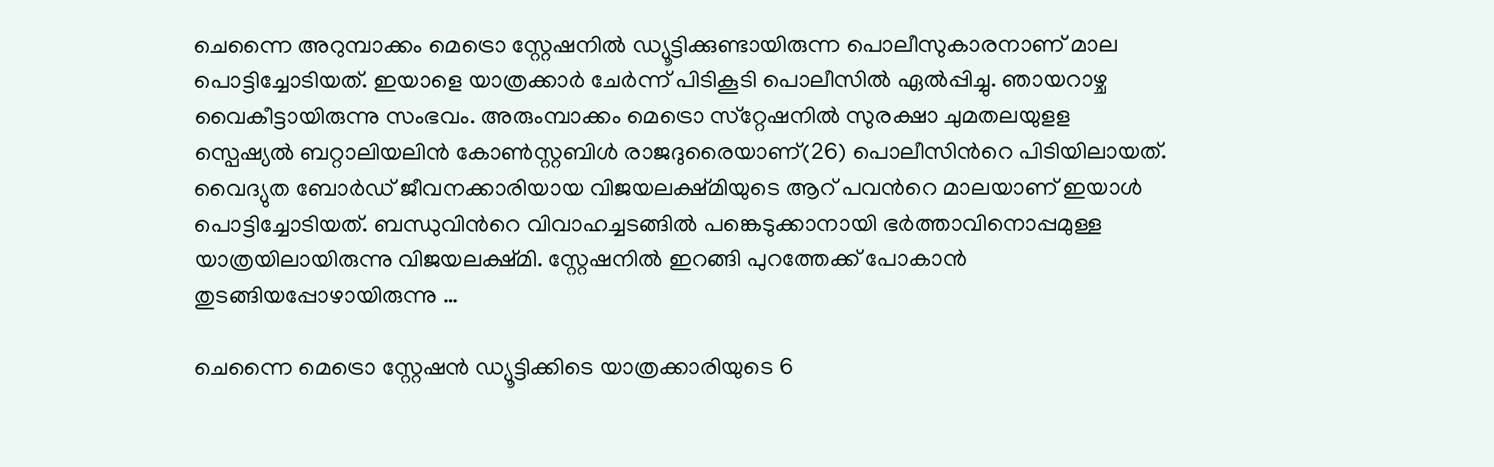ചെന്നൈ അറുമ്പാക്കം മെട്രൊ സ്റ്റേഷനിൽ ഡ്യൂട്ടിക്കുണ്ടായിരുന്ന പൊലീസുകാരനാണ് മാല പൊട്ടിച്ചോടിയത്. ഇയാളെ യാത്രക്കാർ ചേർന്ന് പിടികൂടി പൊലീസിൽ ഏൽപ്പിച്ചു. ഞായറാഴ്ച വൈകീട്ടായിരുന്നു സംഭവം. അരുംമ്പാക്കം മെട്രൊ സ്‌റ്റേഷനിൽ സുരക്ഷാ ചുമതലയുളള സ്പെഷ്യൽ ബറ്റാലിയലിന്‍ കോൺസ്റ്റബിൾ രാജദുരൈയാണ്(26) പൊലീസിന്‍റെ പിടിയിലായത്. വൈദ്യുത ബോർഡ് ജീവനക്കാരിയായ വിജയലക്ഷ്മിയുടെ ആറ് പവന്‍റെ മാലയാണ് ഇയാൾ പൊട്ടിച്ചോടിയത്. ബന്ധുവിന്‍റെ വിവാഹച്ചടങ്ങിൽ പങ്കെടുക്കാനായി ഭർത്താവിനൊപ്പമുള്ള യാത്രയിലായിരുന്നു വിജയലക്ഷ്മി. സ്റ്റേഷനിൽ ഇറങ്ങി പുറത്തേക്ക് പോകാൻ തുടങ്ങിയപ്പോഴായിരുന്നു …

ചെന്നൈ മെട്രൊ സ്റ്റേഷൻ ഡ്യൂട്ടിക്കിടെ യാത്രക്കാരിയുടെ 6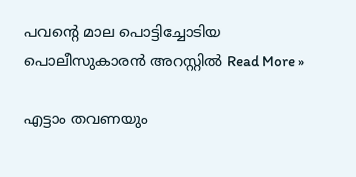പവന്‍റെ മാല പൊട്ടിച്ചോടിയ പൊലീസുകാരൻ അറസ്റ്റിൽ Read More »

എട്ടാം തവണയും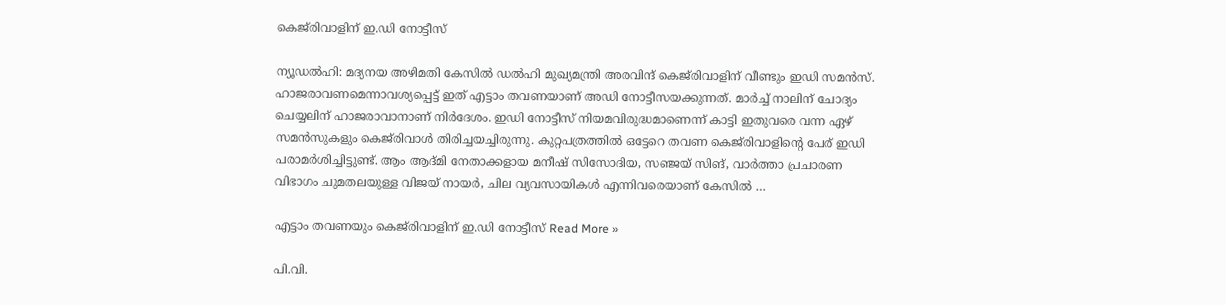കെജ്‌രിവാളിന് ഇ.ഡി നോട്ടീസ്

ന്യൂഡൽഹി: മദ്യനയ അഴിമതി കേസിൽ ഡൽഹി മുഖ്യമന്ത്രി അരവിന്ദ് കെജ്‌രിവാളിന് വീണ്ടും ഇഡി സമൻസ്. ഹാജരാവണമെന്നാവശ്യപ്പെട്ട് ഇത് എട്ടാം തവണയാണ് അഡി നോട്ടീസയക്കുന്നത്. മാർച്ച് നാലിന് ചോദ്യം ചെയ്യലിന് ഹാജരാവാനാണ് നിർദേശം. ഇഡി നോട്ടീസ് നിയമവിരുദ്ധമാണെന്ന് കാട്ടി ഇതുവരെ വന്ന ഏഴ് സമൻസുകളും കെജ്‌രിവാൾ തിരിച്ചയച്ചിരുന്നു. കുറ്റപത്രത്തിൽ ഒട്ടേറെ തവണ കെജ്‌രിവാളിന്‍റെ പേര് ഇഡി പരാമർശിച്ചിട്ടുണ്ട്. ആം ആദ്മി നേതാക്കളായ മനീഷ് സിസോദിയ, സഞ്ജയ് സിങ്, വാർത്താ പ്രചാരണ വിഭാഗം ചുമതലയുള്ള വിജയ് നായർ, ചില വ്യവസായികൾ എന്നിവരെയാണ് കേസിൽ …

എട്ടാം തവണയും കെജ്‌രിവാളിന് ഇ.ഡി നോട്ടീസ് Read More »

പി.വി.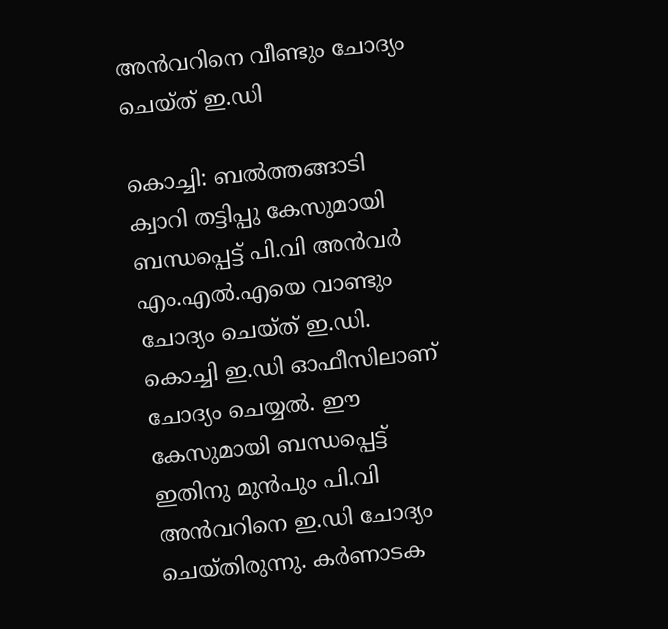അൻവറിനെ വീണ്ടും ചോദ്യം ചെയ്ത് ഇ.ഡി

കൊച്ചി: ബൽത്തങ്ങാടി ക്വാറി തട്ടിപ്പു കേസുമായി ബന്ധപ്പെട്ട് പി.വി അൻവർ എം.എൽ.എയെ വാണ്ടും ചോദ്യം ചെയ്ത് ഇ.ഡി. കൊച്ചി ഇ.ഡി ഓഫീസിലാണ് ചോദ്യം ചെയ്യൽ. ഈ കേസുമായി ബന്ധപ്പെട്ട് ഇതിനു മുൻപും പി.വി അൻവറിനെ ഇ.ഡി ചോദ്യം ചെയ്തിരുന്നു. കർണാടക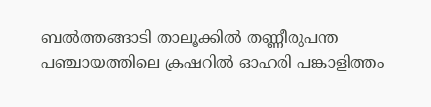ബൽത്തങ്ങാടി താലൂക്കിൽ തണ്ണീരുപന്ത പഞ്ചായത്തിലെ ക്രഷറിൽ ഓഹരി പങ്കാളിത്തം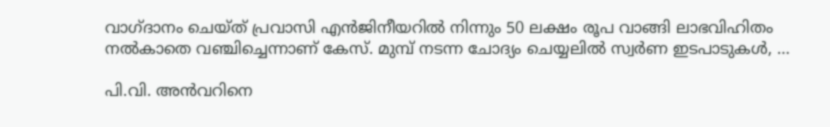വാഗ്ദാനം ചെയ്ത് പ്രവാസി എൻജിനീയറിൽ നിന്നും 50 ലക്ഷം രൂപ വാങ്ങി ലാഭവിഹിതം നൽകാതെ വഞ്ചിച്ചെന്നാണ് കേസ്. മുമ്പ് നടന്ന ചോദ്യം ചെയ്യലിൽ സ്വർണ ഇടപാടുകൾ, …

പി.വി. അൻവറിനെ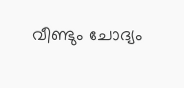വീണ്ടും ചോദ്യം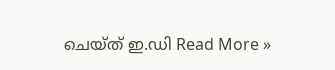ചെയ്ത് ഇ.ഡി Read More »